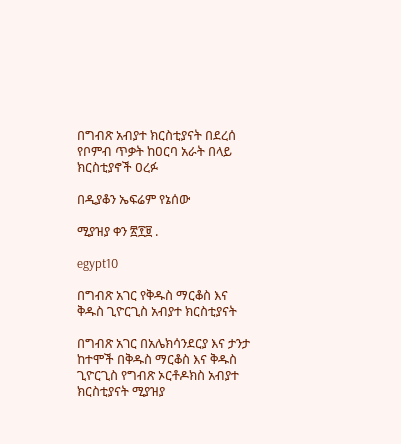በግብጽ አብያተ ክርስቲያናት በደረሰ የቦምብ ጥቃት ከዐርባ አራት በላይ ክርስቲያኖች ዐረፉ

በዲያቆን ኤፍሬም የኔሰው

ሚያዝያ ቀን ፳፻፱ .

egypt10

በግብጽ አገር የቅዱስ ማርቆስ እና ቅዱስ ጊዮርጊስ አብያተ ክርስቲያናት

በግብጽ አገር በአሌክሳንደርያ እና ታንታ ከተሞች በቅዱስ ማርቆስ እና ቅዱስ ጊዮርጊስ የግብጽ ኦርቶዶክስ አብያተ ክርስቲያናት ሚያዝያ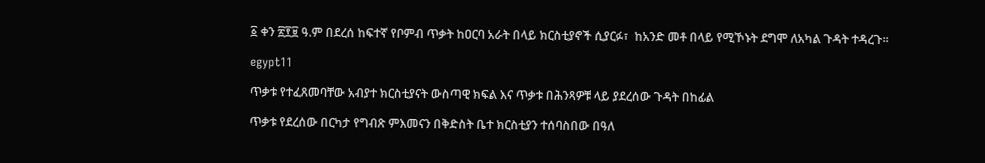፩ ቀን ፳፻፱ ዓ.ም በደረሰ ከፍተኛ የቦምብ ጥቃት ከዐርባ አራት በላይ ክርስቲያኖች ሲያርፉ፣  ከአንድ መቶ በላይ የሚኾኑት ደግሞ ለአካል ጉዳት ተዳረጉ፡፡

egypt11

ጥቃቱ የተፈጸመባቸው አብያተ ክርስቲያናት ውስጣዊ ክፍል እና ጥቃቱ በሕንጻዎቹ ላይ ያደረሰው ጉዳት በከፊል

ጥቃቱ የደረሰው በርካታ የግብጽ ምእመናን በቅድስት ቤተ ክርስቲያን ተሰባስበው በዓለ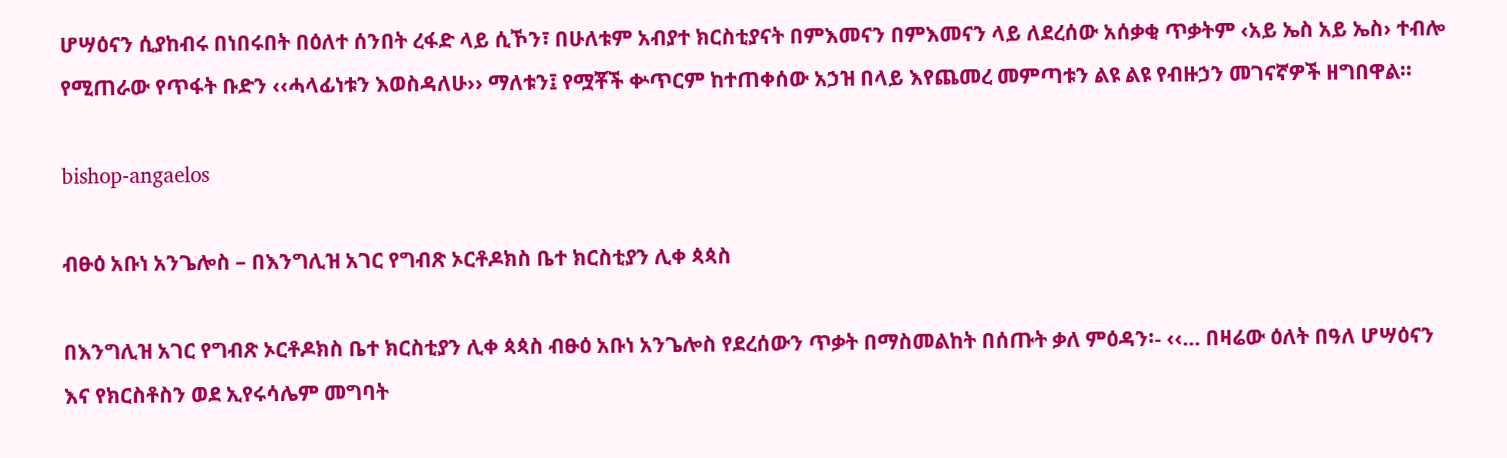ሆሣዕናን ሲያከብሩ በነበሩበት በዕለተ ሰንበት ረፋድ ላይ ሲኾን፣ በሁለቱም አብያተ ክርስቲያናት በምእመናን በምእመናን ላይ ለደረሰው አሰቃቂ ጥቃትም ‹አይ ኤስ አይ ኤስ› ተብሎ የሚጠራው የጥፋት ቡድን ‹‹ሓላፊነቱን እወስዳለሁ›› ማለቱን፤ የሟቾች ቍጥርም ከተጠቀሰው አኃዝ በላይ እየጨመረ መምጣቱን ልዩ ልዩ የብዙኃን መገናኛዎች ዘግበዋል፡፡

bishop-angaelos

ብፁዕ አቡነ አንጌሎስ – በእንግሊዝ አገር የግብጽ ኦርቶዶክስ ቤተ ክርስቲያን ሊቀ ጳጳስ

በእንግሊዝ አገር የግብጽ ኦርቶዶክስ ቤተ ክርስቲያን ሊቀ ጳጳስ ብፁዕ አቡነ አንጌሎስ የደረሰውን ጥቃት በማስመልከት በሰጡት ቃለ ምዕዳን፡- ‹‹… በዛሬው ዕለት በዓለ ሆሣዕናን እና የክርስቶስን ወደ ኢየሩሳሌም መግባት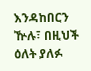እንዳከበርን ዅሉ፣ በዚህች ዕለት ያለፉ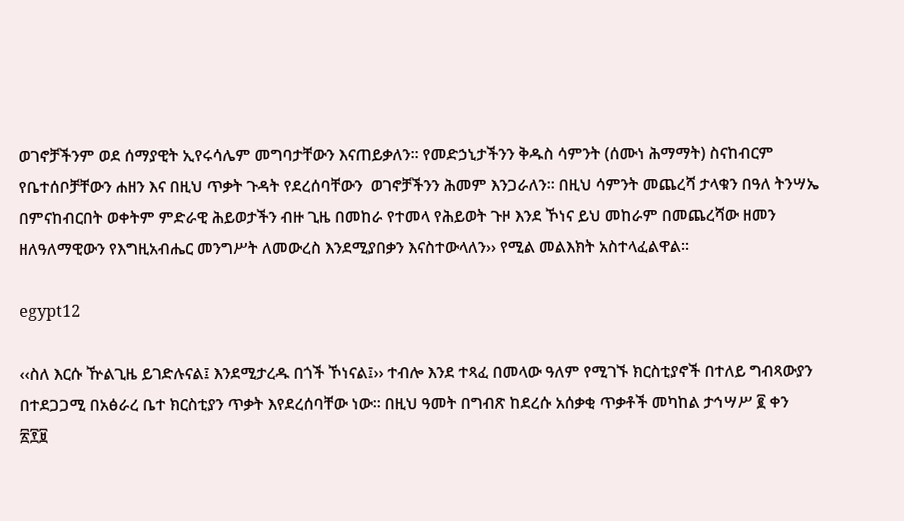ወገኖቻችንም ወደ ሰማያዊት ኢየሩሳሌም መግባታቸውን እናጠይቃለን፡፡ የመድኃኒታችንን ቅዱስ ሳምንት (ሰሙነ ሕማማት) ስናከብርም የቤተሰቦቻቸውን ሐዘን እና በዚህ ጥቃት ጉዳት የደረሰባቸውን  ወገኖቻችንን ሕመም እንጋራለን፡፡ በዚህ ሳምንት መጨረሻ ታላቁን በዓለ ትንሣኤ በምናከብርበት ወቀትም ምድራዊ ሕይወታችን ብዙ ጊዜ በመከራ የተመላ የሕይወት ጉዞ እንደ ኾነና ይህ መከራም በመጨረሻው ዘመን ዘለዓለማዊውን የእግዚአብሔር መንግሥት ለመውረስ እንደሚያበቃን እናስተውላለን›› የሚል መልእክት አስተላፈልዋል፡፡

egypt12

‹‹ስለ እርሱ ዅልጊዜ ይገድሉናል፤ እንደሚታረዱ በጎች ኾነናል፤›› ተብሎ እንደ ተጻፈ በመላው ዓለም የሚገኙ ክርስቲያኖች በተለይ ግብጻውያን በተደጋጋሚ በአፅራረ ቤተ ክርስቲያን ጥቃት እየደረሰባቸው ነው፡፡ በዚህ ዓመት በግብጽ ከደረሱ አሰቃቂ ጥቃቶች መካከል ታኅሣሥ ፪ ቀን ፳፻፱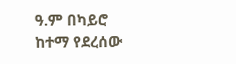ዓ.ም በካይሮ ከተማ የደረሰው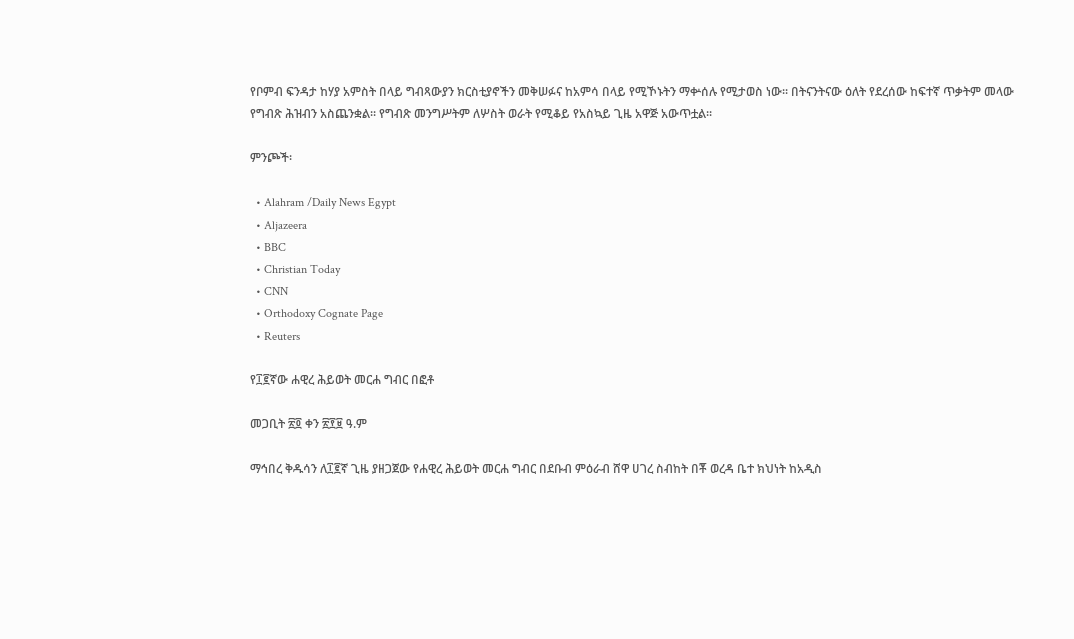የቦምብ ፍንዳታ ከሃያ አምስት በላይ ግብጻውያን ክርስቲያኖችን መቅሠፉና ከአምሳ በላይ የሚኾኑትን ማቍሰሉ የሚታወስ ነው፡፡ በትናንትናው ዕለት የደረሰው ከፍተኛ ጥቃትም መላው የግብጽ ሕዝብን አስጨንቋል፡፡ የግብጽ መንግሥትም ለሦስት ወራት የሚቆይ የአስኳይ ጊዜ አዋጅ አውጥቷል፡፡

ምንጮች፡

  • Alahram /Daily News Egypt
  • Aljazeera
  • BBC
  • Christian Today
  • CNN
  • Orthodoxy Cognate Page
  • Reuters

የ፲፪ኛው ሐዊረ ሕይወት መርሐ ግብር በፎቶ

መጋቢት ፳፬ ቀን ፳፻፱ ዓ.ም

ማኅበረ ቅዱሳን ለ፲፪ኛ ጊዜ ያዘጋጀው የሐዊረ ሕይወት መርሐ ግብር በደቡብ ምዕራብ ሸዋ ሀገረ ስብከት በቾ ወረዳ ቤተ ክህነት ከአዲስ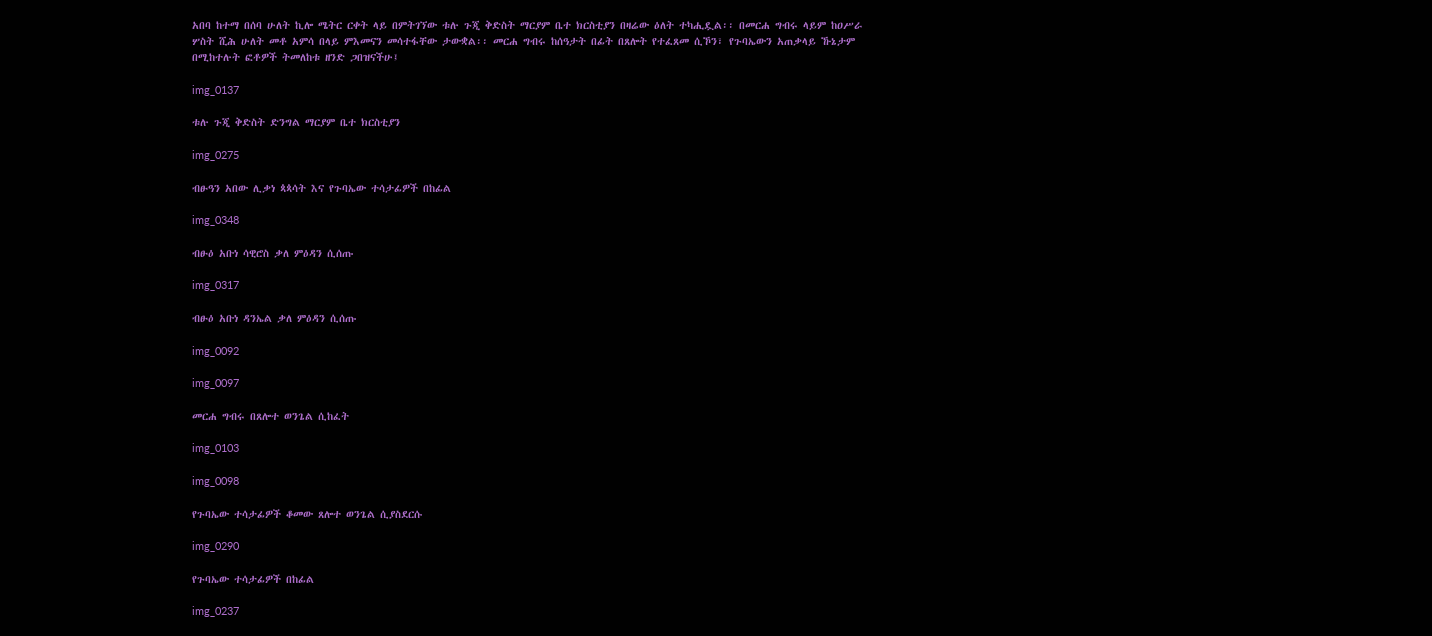አበባ ከተማ በሰባ ሁለት ኪሎ ሜትር ርቀት ላይ በምትገኘው ቱሉ ጉጂ ቅድስት ማርያም ቤተ ክርስቲያን በዛሬው ዕለት ተካሒዷል፡፡ በመርሐ ግብሩ ላይም ከዐሥራ ሦስት ሺሕ ሁለት መቶ አምሳ በላይ ምእመናን መሳተፋቸው ታውቋል፡፡ መርሐ ግብሩ ከሰዓታት በፊት በጸሎት የተፈጸመ ሲኾን፣ የጉባኤውን አጠቃላይ ኹኔታም በሚከተሉት ፎቶዎች ትመለከቱ ዘንድ ጋበዝናችሁ፤

img_0137

ቱሉ ጉጂ ቅድስት ድንግል ማርያም ቤተ ክርስቲያን

img_0275

ብፁዓን አበው ሊቃነ ጳጳሳት እና የጉባኤው ተሳታፊዎች በከፊል

img_0348

ብፁዕ አቡነ ሳዊሮስ ቃለ ምዕዳን ሲሰጡ

img_0317

ብፁዕ አቡነ ዳንኤል ቃለ ምዕዳን ሲሰጡ

img_0092

img_0097

መርሐ ግብሩ በጸሎተ ወንጌል ሲከፈት

img_0103

img_0098

የጉባኤው ተሳታፊዎች ቆመው ጸሎተ ወንጌል ሲያስደርሱ

img_0290

የጉባኤው ተሳታፊዎች በከፊል

img_0237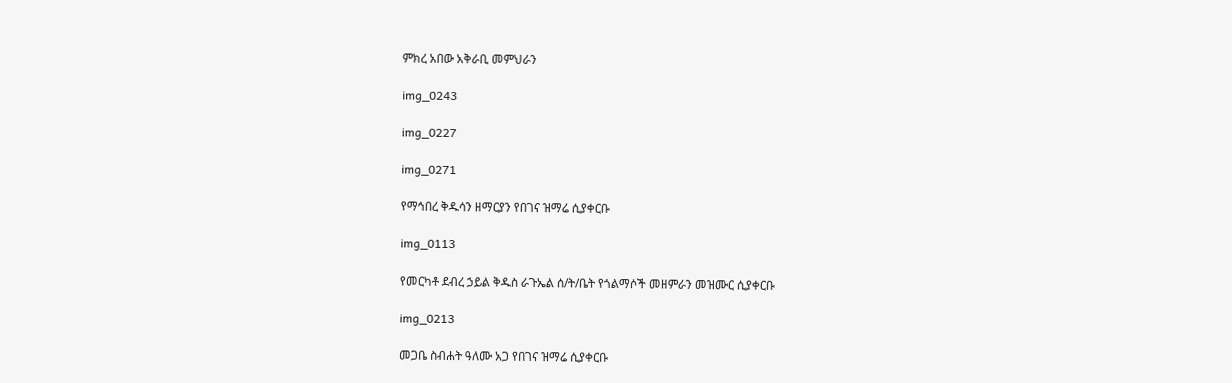ምክረ አበው አቅራቢ መምህራን

img_0243

img_0227

img_0271

የማኅበረ ቅዱሳን ዘማርያን የበገና ዝማሬ ሲያቀርቡ

img_0113

የመርካቶ ደብረ ኃይል ቅዱስ ራጉኤል ሰ/ት/ቤት የጎልማሶች መዘምራን መዝሙር ሲያቀርቡ

img_0213

መጋቤ ስብሐት ዓለሙ አጋ የበገና ዝማሬ ሲያቀርቡ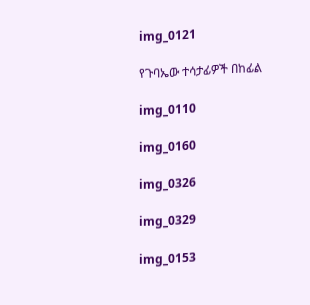img_0121

የጉባኤው ተሳታፊዎች በከፊል

img_0110

img_0160

img_0326

img_0329

img_0153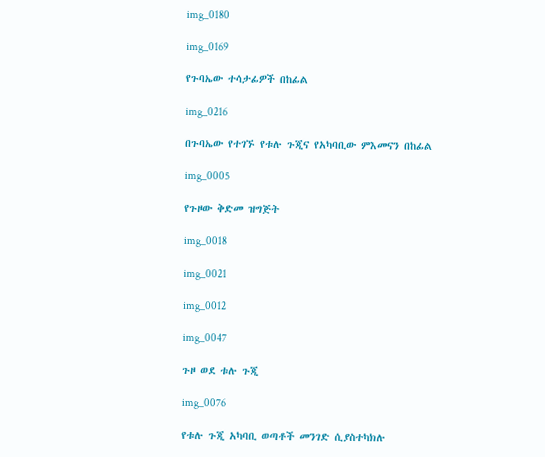img_0180

img_0169

የጉባኤው ተሳታፊዎች በከፊል

img_0216

በጉባኤው የተገኙ የቱሉ ጉጂና የአካባቢው ምእመናን በከፊል

img_0005

የጉዞው ቅድመ ዝግጅት

img_0018

img_0021

img_0012

img_0047

ጉዞ ወደ ቱሉ ጉጂ

img_0076

የቱሉ ጉጂ አካባቢ ወጣቶች መንገድ ሲያስተካክሉ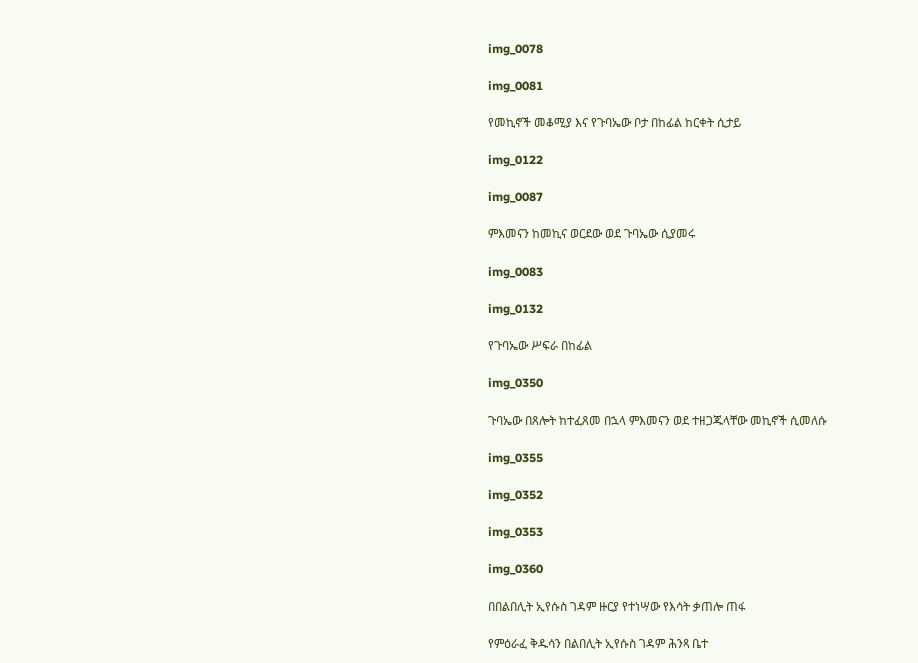img_0078

img_0081

የመኪኖች መቆሚያ እና የጉባኤው ቦታ በከፊል ከርቀት ሲታይ

img_0122

img_0087

ምእመናን ከመኪና ወርደው ወደ ጉባኤው ሲያመሩ

img_0083

img_0132

የጉባኤው ሥፍራ በከፊል

img_0350

ጉባኤው በጸሎት ከተፈጸመ በኋላ ምእመናን ወደ ተዘጋጁላቸው መኪኖች ሲመለሱ

img_0355

img_0352

img_0353

img_0360

በበልበሊት ኢየሱስ ገዳም ዙርያ የተነሣው የእሳት ቃጠሎ ጠፋ

የምዕራፈ ቅዱሳን በልበሊት ኢየሱስ ገዳም ሕንጻ ቤተ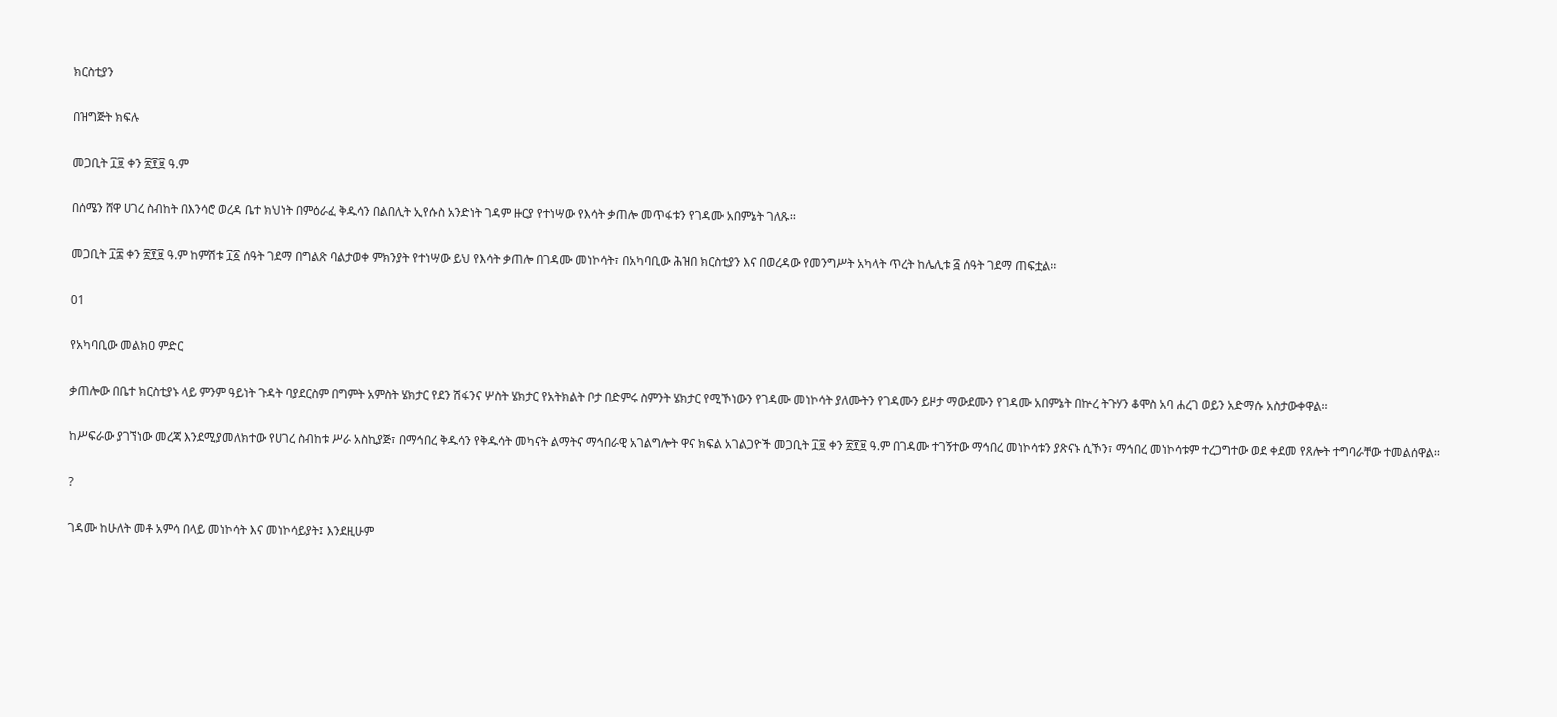ክርስቲያን

በዝግጅት ክፍሉ

መጋቢት ፲፱ ቀን ፳፻፱ ዓ.ም

በሰሜን ሸዋ ሀገረ ስብከት በእንሳሮ ወረዳ ቤተ ክህነት በምዕራፈ ቅዱሳን በልበሊት ኢየሱስ አንድነት ገዳም ዙርያ የተነሣው የእሳት ቃጠሎ መጥፋቱን የገዳሙ አበምኔት ገለጹ፡፡

መጋቢት ፲፰ ቀን ፳፻፱ ዓ.ም ከምሽቱ ፲፩ ሰዓት ገደማ በግልጽ ባልታወቀ ምክንያት የተነሣው ይህ የእሳት ቃጠሎ በገዳሙ መነኮሳት፣ በአካባቢው ሕዝበ ክርስቲያን እና በወረዳው የመንግሥት አካላት ጥረት ከሌሊቱ ፭ ሰዓት ገደማ ጠፍቷል፡፡

01

የአካባቢው መልክዐ ምድር

ቃጠሎው በቤተ ክርስቲያኑ ላይ ምንም ዓይነት ጉዳት ባያደርስም በግምት አምስት ሄክታር የደን ሽፋንና ሦስት ሄክታር የአትክልት ቦታ በድምሩ ስምንት ሄክታር የሚኾነውን የገዳሙ መነኮሳት ያለሙትን የገዳሙን ይዞታ ማውደሙን የገዳሙ አበምኔት በኵረ ትጉሃን ቆሞስ አባ ሐረገ ወይን አድማሱ አስታውቀዋል፡፡

ከሥፍራው ያገኘነው መረጃ እንደሚያመለክተው የሀገረ ስብከቱ ሥራ አስኪያጅ፣ በማኅበረ ቅዱሳን የቅዱሳት መካናት ልማትና ማኅበራዊ አገልግሎት ዋና ክፍል አገልጋዮች መጋቢት ፲፱ ቀን ፳፻፱ ዓ.ም በገዳሙ ተገኝተው ማኅበረ መነኮሳቱን ያጽናኑ ሲኾን፣ ማኅበረ መነኮሳቱም ተረጋግተው ወደ ቀደመ የጸሎት ተግባራቸው ተመልሰዋል፡፡

?

ገዳሙ ከሁለት መቶ አምሳ በላይ መነኮሳት እና መነኮሳይያት፤ እንደዚሁም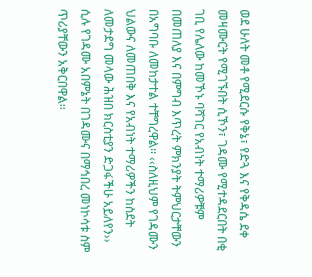ወደ ሁለት መቶ የሚደርሱ የቅኔ፣ የድጓ እና የቅዳሴ ደቀ መዛሙርት የሚገኙበት ሲኾን፣ ገዳሙ የሚተዳደርበት በቂ ገቢ የሌለው ከመኾኑ ባሻገር የአብነት ተማሪዎቹም በመጠለያ እና በምግብ እጥረት ምክንያት ትምህርታቸውን በአግባቡ ለመከታተል ተቸግረዋል፡፡ ‹‹ስለዚህም የገዳሙን ህልውና ለመጠበቅ እና የአብነት ተማሪዎችን ከስደት ለመታደግ መላው ሕዝበ ክርስቲያን ድጋፋችሁ አይለየን›› ሲሉ የገዳሙ አበምኔት በገዳሙና በማኅበረ መነኮሳቱ ስም ጥሪያቸውን አቅርበዋል፡፡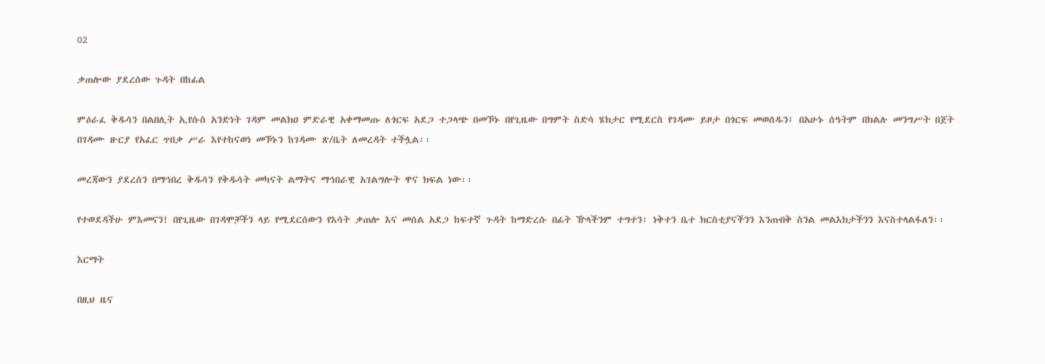02

ቃጠሎው ያደረሰው ጉዳት በከፊል

ምዕራፈ ቅዱሳን በልበሊት ኢየሱስ አንድነት ገዳም መልክዐ ምድራዊ አቀማመጡ ለጎርፍ አደጋ ተጋላጭ በመኾኑ በየጊዜው በግምት ስድሳ ሄክታር የሚደርስ የገዳሙ ይዞታ በጎርፍ መወሰዱን፤ በአሁኑ ሰዓትም በክልሉ መንግሥት በጀት በገዳሙ ዙርያ የአፈር ጥበቃ ሥራ እየተከናወነ መኾኑን ከገዳሙ ጽ/ቤት ለመረዳት ተችሏል፡፡

መረጃውን ያደረሰን በማኅበረ ቅዱሳን የቅዱሳት መካናት ልማትና ማኅበራዊ አገልግሎት ዋና ክፍል ነው፡፡

የተወደዳችሁ ምእመናን! በየጊዜው በገዳሞቻችን ላይ የሚደርሰውን የእሳት ቃጠሎ እና መሰል አደጋ ከፍተኛ ጉዳት ከማድረሱ በፊት ዅላችንም ተግተን፣ ነቅተን ቤተ ክርስቲያናችንን እንጠብቅ ስንል መልእክታችንን እናስተላልፋለን፡፡

እርማት

በዚህ ዜና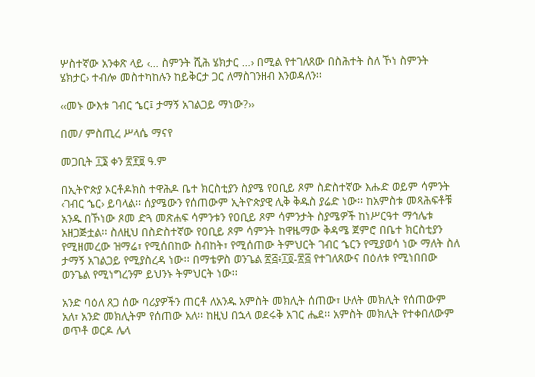ሦስተኛው አንቀጽ ላይ ‹… ስምንት ሺሕ ሄክታር …› በሚል የተገለጸው በስሕተት ስለ ኾነ ስምንት ሄክታር› ተብሎ መስተካከሉን ከይቅርታ ጋር ለማስገንዘብ እንወዳለን፡፡

‹‹መኑ ውእቱ ገብር ኄር፤ ታማኝ አገልጋይ ማነው?››

በመ/ ምስጢረ ሥላሴ ማናየ

መጋቢት ፲፮ ቀን ፳፻፱ ዓ.ም

በኢትዮጵያ ኦርቶዶክስ ተዋሕዶ ቤተ ክርስቲያን ስያሜ የዐቢይ ጾም ስድስተኛው እሑድ ወይም ሳምንት ‹ገብር ኄር› ይባላል፡፡ ሰያሜውን የሰጠውም ኢትዮጵያዊ ሊቅ ቅዱስ ያሬድ ነው፡፡ ከአምስቱ መጻሕፍቶቹ አንዱ በኾነው ጾመ ድጓ መጽሐፍ ሳምንቱን የዐቢይ ጾም ሳምንታት ስያሜዎች ከነሥርዓተ ማኅሌቱ አዘጋጅቷል፡፡ ስለዚህ በስድስተኛው የዐቢይ ጾም ሳምንት ከዋዜማው ቅዳሜ ጀምሮ በቤተ ክርስቲያን የሚዘመረው ዝማሬ፣ የሚሰበከው ስብከት፣ የሚሰጠው ትምህርት ገብር ኄርን የሚያወሳ ነው ማለት ስለ ታማኝ አገልጋይ የሚያስረዳ ነው፡፡ በማቴዎስ ወንጌል ፳፭፥፲፬-፳፭ የተገለጸውና በዕለቱ የሚነበበው ወንጌል የሚነግረንም ይህንኑ ትምህርት ነው፡፡

አንድ ባዕለ ጸጋ ሰው ባሪያዎችን ጠርቶ ለአንዱ አምስት መክሊት ሰጠው፣ ሁለት መክሊት የሰጠውም አለ፣ አንድ መክሊትም የሰጠው አለ፡፡ ከዚህ በኋላ ወደሩቅ አገር ሔደ፡፡ አምስት መክሊት የተቀበለውም ወጥቶ ወርዶ ሌላ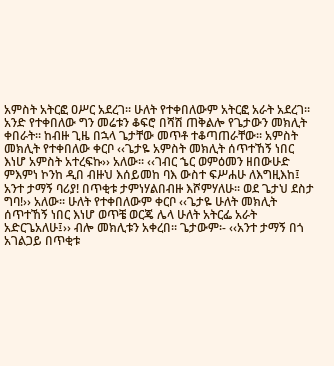አምስት አትርፎ ዐሥር አደረገ፡፡ ሁለት የተቀበለውም አትርፎ አራት አደረገ፡፡ አንድ የተቀበለው ግን መሬቱን ቆፍሮ በሻሽ ጠቅልሎ የጌታውን መክሊት ቀበራት፡፡ ከብዙ ጊዜ በኋላ ጌታቸው መጥቶ ተቆጣጠራቸው፡፡ አምስት መክሊት የተቀበለው ቀርቦ ‹‹ጌታዬ አምስት መክሊት ሰጥተኸኝ ነበር እነሆ አምስት አተረፍኩ›› አለው፡፡ ‹‹ገብር ኄር ወምዕመን ዘበውሁድ ምእምነ ኮንከ ዲበ ብዙህ እሰይመከ ባእ ውስተ ፍሥሐሁ ለእግዚእከ፤ አንተ ታማኝ ባሪያ! በጥቂቱ ታምነሃልበብዙ እሾምሃለሁ፡፡ ወደ ጌታህ ደስታ ግባ!›› አለው፡፡ ሁለት የተቀበለውም ቀርቦ ‹‹ጌታዬ ሁለት መክሊት ሰጥተኸኝ ነበር እነሆ ወጥቼ ወርጄ ሌላ ሁለት አትርፌ አራት አድርጌአለሁ፤›› ብሎ መክሊቱን አቀረበ፡፡ ጌታውም፡- ‹‹አንተ ታማኝ በጎ አገልጋይ በጥቂቱ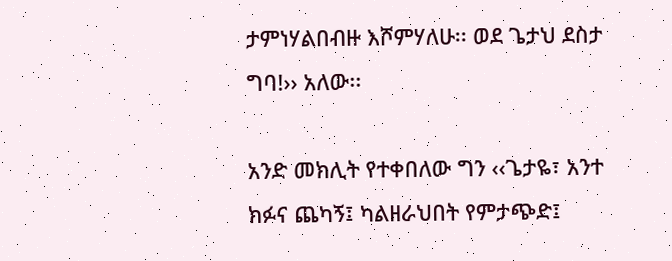ታምነሃልበብዙ እሾምሃለሁ፡፡ ወደ ጌታህ ደስታ ግባ!›› አለው፡፡

አንድ መክሊት የተቀበለው ግን ‹‹ጌታዬ፣ አንተ ክፉና ጨካኝ፤ ካልዘራህበት የምታጭድ፤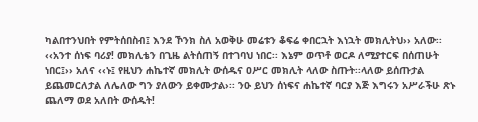ካልበተንህበት የምትሰበስብ፤ እንደ ኾንክ ስለ አወቅሁ መሬቱን ቆፍሬ ቀበርኋት እነኋት መክሊትህ›› አለው፡፡ ‹‹አንተ ሰነፍ ባሪያ! መክሊቴን በጊዜ ልትሰጠኝ በተገባህ ነበር፡፡ እኔም ወጥቶ ወርዶ ለሚያተርፍ በሰጠሁት ነበር፤›› አለና ‹‹ኑ፤ የዚህን ሐኬተኛ መክሊት ውሰዱና ዐሥር መክሊት ላለው ስጡት፡፡ላለው ይሰጡታል ይጨመርለታል ለሌለው ግን ያለውን ይቀሙታል›፡፡ ንዑ ይህን ሰነፍና ሐኬተኛ ባርያ እጅ እግሩን አሥራችሁ ጽኑ ጨለማ ወደ አለበት ውሰዱት!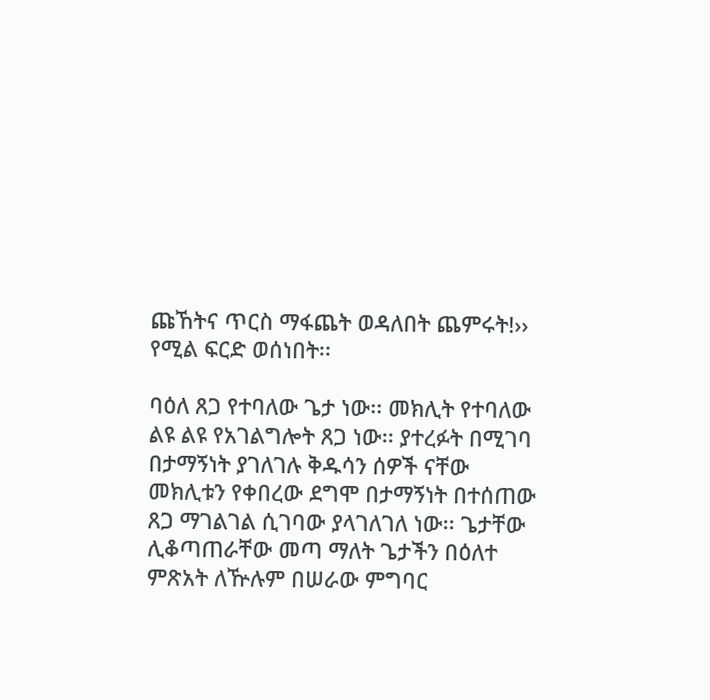ጩኸትና ጥርስ ማፋጨት ወዳለበት ጨምሩት!›› የሚል ፍርድ ወሰነበት፡፡

ባዕለ ጸጋ የተባለው ጌታ ነው፡፡ መክሊት የተባለው ልዩ ልዩ የአገልግሎት ጸጋ ነው፡፡ ያተረፉት በሚገባ በታማኝነት ያገለገሉ ቅዱሳን ሰዎች ናቸው መክሊቱን የቀበረው ደግሞ በታማኝነት በተሰጠው ጸጋ ማገልገል ሲገባው ያላገለገለ ነው፡፡ ጌታቸው ሊቆጣጠራቸው መጣ ማለት ጌታችን በዕለተ ምጽአት ለዅሉም በሠራው ምግባር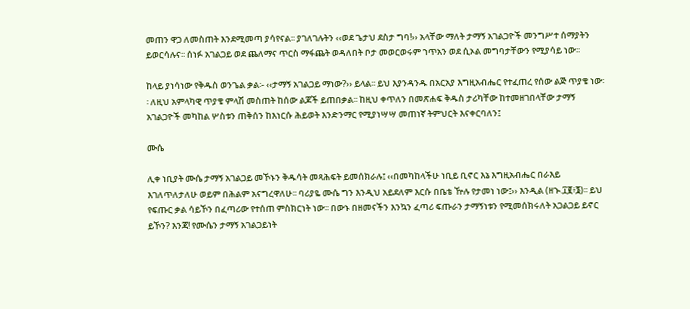መጠን ዋጋ ለመስጠት እንደሚመጣ ያሳየናል፡፡ ያገለገሉትን ‹‹ወደ ጌታህ ደስታ ግባ!›› አላቸው ማለት ታማኝ አገልጋዮች መንግሥተ ሰማያትን ይወርሳሉና፡፡ ሰነፉ አገልጋይ ወደ ጨለማና ጥርስ ማፋጨት ወዳለበት ቦታ መወርወሩም ኀጥአን ወደ ሲኦል መግባታቸውን የሚያሳይ ነው፡፡

ከላይ ያነሳነው የቅዱስ ወንጌል ቃል፡- ‹‹ታማኝ አገልጋይ ማነው?›› ይላል፡፡ ይህ እያንዳንዱ በአርአያ እግዚአብሔር የተፈጠረ የሰው ልጅ ጥያቄ ነው፡፡ ለዚህ አምላካዊ ጥያቄ ምላሽ መስጠት ከሰው ልጆች ይጠበቃል፡፡ ከዚህ ቀጥለን በመጽሐፍ ቅዱስ ታሪካቸው ከተመዘገበላቸው ታማኝ አገልጋዮች መካከል ሦስቱን ጠቅሰን ከእነርሱ ሕይወት እንድንማር የሚያነሣሣ መጠነኛ ትምህርት እናቀርባለን፤

ሙሴ

ሊቀ ነቢያት ሙሴ ታማኝ አገልጋይ መኾኑን ቅዱሳት መጻሕፍት ይመሰክራሉ፤ ‹‹በመካከላችሁ ነቢይ ቢኖር እኔ እግዚአብሔር በራእይ እገለጥለታለሁ ወይም በሕልም አናግረዋለሁ፡፡ ባሪያዬ ሙሴ ግን እንዲህ አይደለም እርሱ በቤቴ ዅሉ የታመነ ነው፤›› እንዲል (ዘኍ.፲፪፥፮)፡፡ ይህ የፍጡር ቃል ሳይኾን በፈጣሪው የተሰጠ ምስክርነት ነው፡፡ በውኑ በዘመናችን እንኳን ፈጣሪ ፍጡራን ታማኝነቱን የሚመሰክሩለት አጋልጋይ ይኖር ይኾን? እንጃ! የሙሴን ታማኝ አገልጋይነት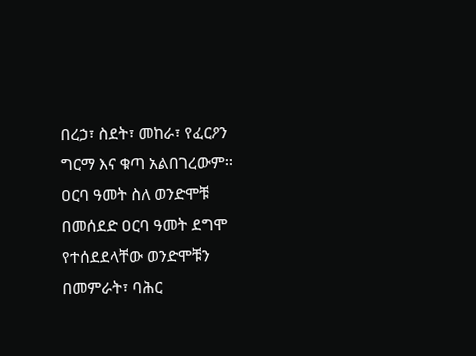በረኃ፣ ስደት፣ መከራ፣ የፈርዖን ግርማ እና ቁጣ አልበገረውም፡፡ ዐርባ ዓመት ስለ ወንድሞቹ በመሰደድ ዐርባ ዓመት ደግሞ የተሰደደላቸው ወንድሞቹን በመምራት፣ ባሕር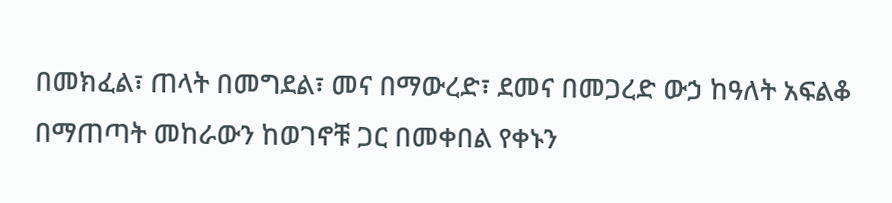በመክፈል፣ ጠላት በመግደል፣ መና በማውረድ፣ ደመና በመጋረድ ውኃ ከዓለት አፍልቆ በማጠጣት መከራውን ከወገኖቹ ጋር በመቀበል የቀኑን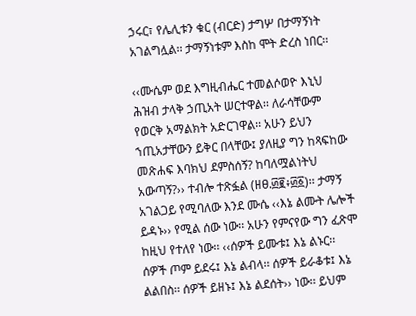ኃሩር፣ የሌሊቱን ቁር (ብርድ) ታግሦ በታማኝነት አገልግሏል፡፡ ታማኝነቱም እስከ ሞት ድረስ ነበር፡፡

‹‹ሙሴም ወደ እግዚብሔር ተመልሶወዮ እኒህ ሕዝብ ታላቅ ኃጢአት ሠርተዋል፡፡ ለራሳቸውም የወርቅ አማልክት አድርገዋል፡፡ አሁን ይህን ኀጢአታቸውን ይቅር በላቸው፤ ያለዚያ ግን ከጻፍከው መጽሐፍ እባክህ ደምስሰኝ? ከባለሟልነትህ አውጣኝ?›› ተብሎ ተጽፏል (ዘፀ.፴፪፥፴፩)፡፡ ታማኝ አገልጋይ የሚባለው እንደ ሙሴ ‹‹እኔ ልሙት ሌሎች ይዳኑ›› የሚል ሰው ነው፡፡ አሁን የምናየው ግን ፈጽሞ ከዚህ የተለየ ነው፡፡ ‹‹ሰዎች ይሙቱ፤ እኔ ልኑር፡፡ ሰዎች ጦም ይደሩ፤ እኔ ልብላ፡፡ ሰዎች ይራቆቱ፤ እኔ ልልበስ፡፡ ሰዎች ይዘኑ፤ እኔ ልደሰት›› ነው፡፡ ይህም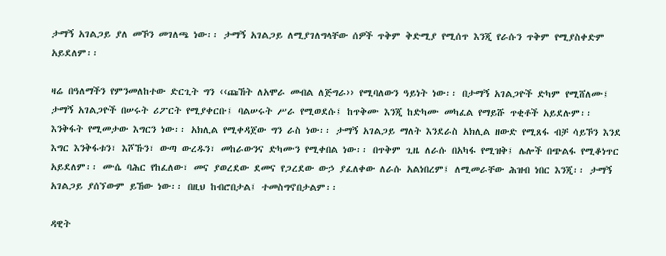ታማኝ አገልጋይ ያለ መኾን መገለጫ ነው፡፡ ታማኝ አገልጋይ ለሚያገለግላቸው ሰዎች ጥቅም ቅድሚያ የሚሰጥ እንጂ የራሱን ጥቅም የሚያስቀድም አይደለም፡፡

ዛሬ በዓለማችን የምንመለከተው ድርጊት ግን ‹‹ጩኸት ለአሞራ መብል ለጅግራ›› የሚባለውን ዓይነት ነው፡፡ በታማኝ አገልጋዮች ድካም የሚሸለሙ፤ ታማኝ አገልጋዮች በሠሩት ሪፖርት የሚያቀርቡ፤ ባልሠሩት ሥራ የሚወደሱ፤ ከጥቅሙ እንጂ ከድካሙ መካፈል የማይሹ ጥቂቶች አይደሉም፡፡ እንቅፋት የሚመታው እግርን ነው፡፡ አክሊል የሚቀዳጀው ግን ራስ ነው፡፡ ታማኝ አገልጋይ ማለት እንደራስ አክሊል ዘውድ የሚጸፋ ብቻ ሳይኾን እንደ እግር እንቅፋቱን፣ እሾኹን፣ ውጣ ውረዱን፣ መከራውንና ድካሙን የሚቀበል ነው፡፡ በጥቅም ጊዜ ለራሱ በአካፋ የሚዝቅ፤ ሌሎች በጭልፋ የሚቆነጥር አይደለም፡፡ ሙሴ ባሕር የከፈለው፣ መና ያወረደው ደመና የጋረደው ውኃ ያፈለቀው ለራሱ አልነበረም፤ ለሚመራቸው ሕዝብ ነበር እንጂ፡፡ ታማኝ አገልጋይ ያሰኘውም ይኸው ነው፡፡ በዚህ ከብሮበታል፤ ተመስግኖበታልም፡፡

ዳዊት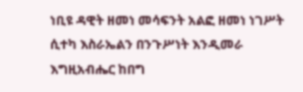ነቢዩ ዳዊት ዘመነ መሳፍንት አልፎ ዘመነ ነገሥት ሲተካ እስራኤልን በንጉሥነት እንዲመራ እግዚአብሔር ከበግ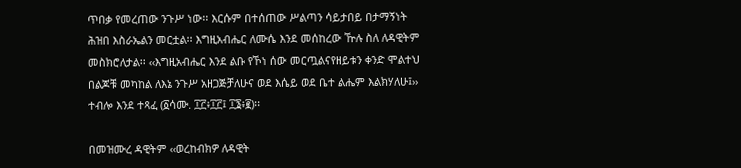ጥበቃ የመረጠው ንጉሥ ነው፡፡ እርሱም በተሰጠው ሥልጣን ሳይታበይ በታማኝነት ሕዝበ እስራኤልን መርቷል፡፡ እግዚአብሔር ለሙሴ እንደ መሰከረው ዅሉ ስለ ለዳዊትም መስክሮለታል፡፡ ‹‹እግዚአብሔር እንደ ልቡ የኾነ ሰው መርጧልናየዘይቱን ቀንድ ሞልተህ በልጆቹ መካከል ለእኔ ንጉሥ አዘጋጅቻለሁና ወደ እሴይ ወደ ቤተ ልሔም እልክሃለሁ፤›› ተብሎ እንደ ተጻፈ (፩ሳሙ. ፲፫፥፲፫፤ ፲፮፥፪)፡፡

በመዝሙረ ዳዊትም ‹‹ወረከብክዎ ለዳዊት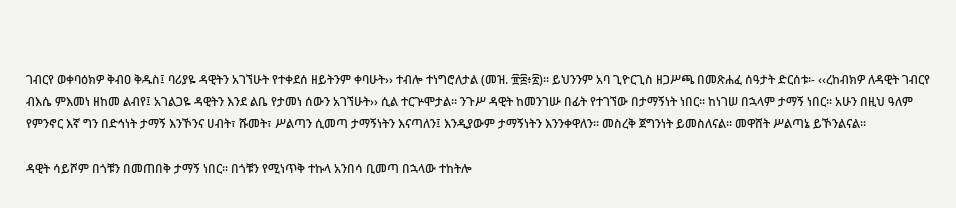ገብርየ ወቀባዕክዎ ቅብዐ ቅዱስ፤ ባሪያዬ ዳዊትን አገኘሁት የተቀደሰ ዘይትንም ቀባሁት›› ተብሎ ተነግሮለታል (መዝ. ፹፰፥፳)፡፡ ይህንንም አባ ጊዮርጊስ ዘጋሥጫ በመጽሐፈ ሰዓታት ድርሰቱ፡- ‹‹ረከብክዎ ለዳዊት ገብርየ ብእሴ ምእመነ ዘከመ ልብየ፤ አገልጋዬ ዳዊትን እንደ ልቤ የታመነ ሰውን አገኘሁት›› ሲል ተርጕሞታል፡፡ ንጉሥ ዳዊት ከመንገሡ በፊት የተገኘው በታማኝነት ነበር፡፡ ከነገሠ በኋላም ታማኝ ነበር፡፡ አሁን በዚህ ዓለም የምንኖር እኛ ግን በድኅነት ታማኝ እንኾንና ሀብት፣ ሹመት፣ ሥልጣን ሲመጣ ታማኝነትን እናጣለን፤ እንዲያውም ታማኝነትን እንንቀዋለን፡፡ መስረቅ ጀግንነት ይመስለናል፡፡ መዋሸት ሥልጣኔ ይኾንልናል፡፡

ዳዊት ሳይሾም በጎቹን በመጠበቅ ታማኝ ነበር፡፡ በጎቹን የሚነጥቅ ተኩላ አንበሳ ቢመጣ በኋላው ተከትሎ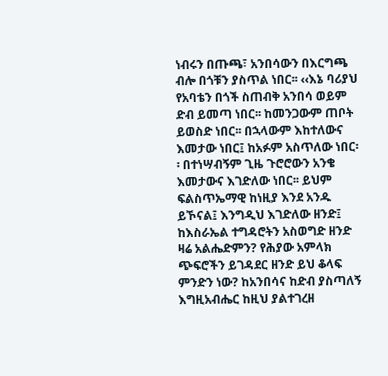ነብሩን በጡጫ፣ አንበሳውን በእርግጫ ብሎ በጎቹን ያስጥል ነበር፡፡ ‹‹እኔ ባሪያህ የአባቴን በጎች ስጠብቅ አንበሳ ወይም ድብ ይመጣ ነበር፡፡ ከመንጋውም ጠቦት ይወስድ ነበር፡፡ በኋላውም እከተለውና እመታው ነበር፤ ከአፉም አስጥለው ነበር፡፡ በተነሣብኝም ጊዜ ጉሮሮውን አንቄ እመታውና እገድለው ነበር፡፡ ይህም ፍልስጥኤማዊ ከነዚያ እንደ አንዱ ይኾናል፤ እንግዲህ እገድለው ዘንድ፤ ከእስራኤል ተግዳሮትን አስወግድ ዘንድ ዛሬ አልሔድምን? የሕያው አምላክ ጭፍሮችን ይገዳደር ዘንድ ይህ ቆላፍ ምንድን ነው? ከአንበሳና ከድብ ያስጣለኝ እግዚአብሔር ከዚህ ያልተገረዘ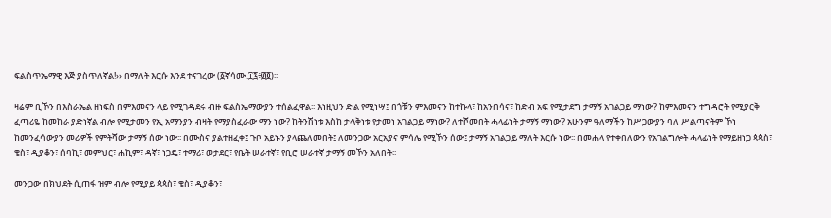ፍልስጥኤማዊ እጅ ያስጥለኛል!›› በማለት እርሱ እንደ ተናገረው (፩ኛሳሙ.፲፯፥፴፬)፡፡

ዛሬም ቢኾን በእስራኤል ዘነፍስ በምእመናን ላይ የሚገዳደሩ ብዙ ፍልስኤማውያን ተሰልፈዋል፡፡ እነዚህን ድል የሚነሣ፤ በጎቹን ምእመናን ከተኩላ፣ ከአንበሳና፣ ከድብ አፍ የሚታደግ ታማኝ አገልጋይ ማነው? ከምእመናን ተግዳሮት የሚያርቅ ፈጣሪዬ ከመከራ ያድነኛል ብሎ የሚታመን የኢ አማንያን ብዛት የማያስፈራው ማን ነው? ከትንሽነቱ እስከ ታላቅነቱ የታመነ አገልጋይ ማነው? ለተሾመበት ሓላፊነት ታማኝ ማነው? አሁንም ዓለማችን ከሥጋውያን ባለ ሥልጣናትም ኾነ ከመንፈሳውያን መሪዎች የምትሻው ታማኝ ሰው ነው፡፡ በሙስና ያልተዘፈቀ፤ ጉቦ አይኑን ያላጨለመበት፤ ለመንጋው አርአያና ምሳሌ የሚኾን ሰው፤ ታማኝ አገልጋይ ማለት እርሱ ነው፡፡ በመሐላ የተቀበለውን የአገልግሎት ሓላፊነት የማይዘነጋ ጳጳስ፣ ቄስ፣ ዲያቆን፣ ሰባኪ፣ መምህር፣ ሐኪም፣ ዳኛ፣ ነጋዴ፣ ተማሪ፣ ወታደር፣ የቤት ሠራተኛ፣ የቢሮ ሠራተኛ ታማኝ መኾን አለበት፡፡

መንጋው በክህደት ሲጠፋ ዝም ብሎ የሚያይ ጳጳስ፣ ቄስ፣ ዲያቆን፣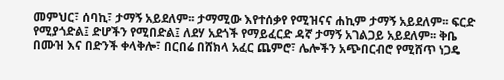መምህር፣ ሰባኪ፣ ታማኝ አይደለም፡፡ ታማሚው እየተሰቃየ የሚዝናና ሐኪም ታማኝ አይደለም፡፡ ፍርድ የሚያጎድል፤ ድሆችን የሚበድል፤ ለደሃ አደጎች የማይፈርድ ዳኛ ታማኝ አገልጋይ አይደለም፡፡ ቅቤ በሙዝ እና በድንች ቀላቅሎ፣ በርበሬ በሸክላ አፈር ጨምሮ፣ ሌሎችን አጭበርብሮ የሚሸጥ ነጋዴ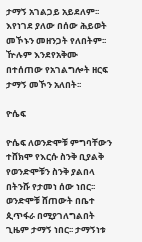ታማኝ አገልጋይ አይደለም፡፡ እየነገደ ያለው በሰው ሕይወት መኾኑን መዘንጋት የለበትም፡፡ ዅሉም እንደየአቅሙ በተሰጠው የአገልግሎት ዘርፍ ታማኝ መኾን አለበት፡፡

ዮሴፍ

ዮሴፍ ለወንድሞቹ ምግባቸውን ተሸክሞ የእርሱ ስንቅ ቢያልቅ የወንድሞቹን ስንቅ ያልበላ በትንሹ የታመነ ሰው ነበር፡፡ ወንድሞቹ ሸጠውት በቤተ ጲጥፋራ በሚያገለግልበት ጊዜም ታማኝ ነበር፡፡ ታማኝነቱ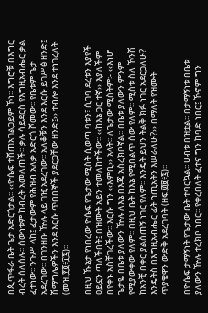በጲጥፋራ ቤት ጌታ አድርጎታል፡፡ ‹‹ዮሴፍ ተሸጠአገልጋይም ኾነ፡፡ እግሮቹ በእግር ብረት ሰለሰሉ፡፡ ሰውነቱም ከብረት አመለጠች፡፡ ቃሉ ሳይደርስ የእግዚአብሔር ቃል ፈተነው፡፡ ንጉሥ ላከ፤ ፈታውም የሕዝብ አለቃ አድርጎ ሾመው፡፡ የቤቱም ጌታ አደረገው፡፡ በገንዘቡ ዅሉ ላይ ገዢ አደረገው፡፡ አለቆቹን እንደ እርሱ ይገሥፅ ዘንድ፤ ሽማግሌዎችን እንደ እርሱ ጥበበኞች ያደርጋቸው ዘንድ፤›› ተብሎ እንደ ተነገረለት (መዝ.፻፬፥፲፯)፡፡

በዚህ ኹኔታ የነበረው ዮሴፍ የጌታው ሚስት ሲወጣ ባቱን፣ ሲገባ ደረቱን እያየች ዐይኗን ጣለችበት፤ በዝሙት አይን ተመለከተችው፡፡ ‹‹ከእኔ ጋር ተኛ›› እያለችም በየቀኑ አስቸገረችው፡፡ እርሱ ግን ‹‹እምቢ›› አላት፡፡ ለጌታው ሚስትም፡- ‹‹እነሆ ጌታዬ በቤቱ ያለውን ዅሉ ለእኔ በእጄ አስረክቦኛል፡፡ በቤቱ ያለውን ምንም የሚያውቀው የለም፡፡ በዚህ ቤት ከእኔ የሚበልጥ ሰው የለም፡፡ ሚስቱ ስለ ኾንሽ ከአንቺ በቀር ያልሰጠኝ ነገር የለም፡፡ እንዴት ይህን ትልቅ ክፉ ነገር አደርጋለሁ? እንዴትስ በእግዚአብሔር ፊት ኀጢአትን እሠራለሁ?›› በማለት የዝሙት ጥያቄዋን ውድቅ አደረገባት (ዘፍ.፴፱፥፯)፡፡

በዮሴፍ ታማኝነት የጌታው ቤት ተባርኳል፡፡ ሀብቱ በዝቷል፡፡ በታማኝነቱ በቤቱ ያለውን ዅሉ ተረክቦ ነበር፡፡ የቀረበለት ፈተና ግን ከባድ ነበር፤ ኾኖም ግን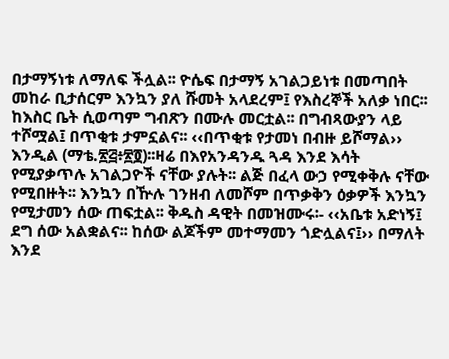በታማኝነቱ ለማለፍ ችሏል፡፡ ዮሴፍ በታማኝ አገልጋይነቱ በመጣበት መከራ ቢታሰርም እንኳን ያለ ሹመት አላደረም፤ የእስረኞች አለቃ ነበር፡፡ ከእስር ቤት ሲወጣም ግብጽን በሙሉ መርቷል፡፡ በግብጻውያን ላይ ተሾሟል፤ በጥቂቱ ታምኗልና፡፡ ‹‹በጥቂቱ የታመነ በብዙ ይሾማል›› እንዲል (ማቴ.፳፭፥፳፬)፡፡ዛሬ በእየአንዳንዱ ጓዳ እንደ እሳት የሚያቃጥሉ አገልጋዮች ናቸው ያሉት፡፡ ልጅ በፈላ ውኃ የሚቀቅሉ ናቸው የሚበዙት፡፡ እንኳን በዅሉ ገንዘብ ለመሾም በጥቃቅን ዕቃዎች እንኳን የሚታመን ሰው ጠፍቷል፡፡ ቅዱስ ዳዊት በመዝሙሩ፡- ‹‹አቤቱ አድነኝ፤ ደግ ሰው አልቋልና፡፡ ከሰው ልጆችም መተማመን ጎድሏልና፤›› በማለት እንደ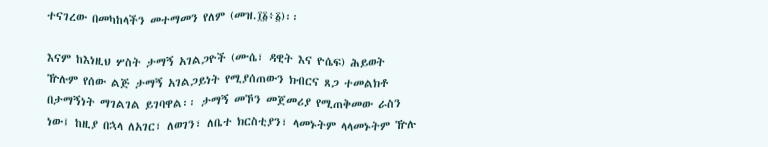ተናገረው በመካከላችን መተማመን የለም (መዝ.፲፩፥፩)፡፡

እናም ከእነዚህ ሦስት ታማኝ አገልጋዮች (ሙሴ፣ ዳዊት እና ዮሴፍ) ሕይወት ዅሉም የሰው ልጅ ታማኝ አገልጋይነት የሚያሰጠውን ክብርና ጸጋ ተመልክቶ በታማኝነት ማገልገል ይገባዋል፡፡ ታማኝ መኾን መጀመሪያ የሚጠቅመው ራስን ነው፤ ከዚያ በኋላ ለአገር፣ ለወገን፣ ለቤተ ክርስቲያን፣ ላመኑትም ላላመኑትም ዅሉ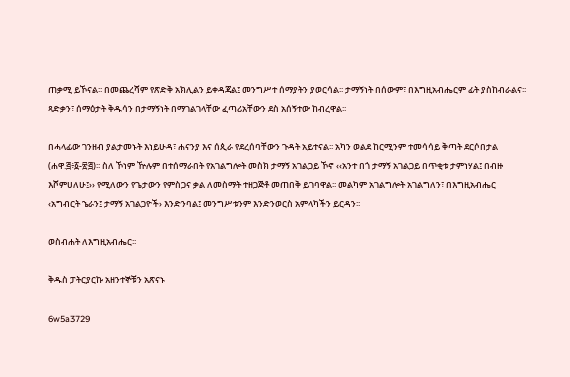ጠቃሚ ይኾናል፡፡ በመጨረሻም የጽድቅ አክሊልን ይቀዳጃል፤ መንግሥተ ሰማያትን ያወርሳል፡፡ ታማኝነት በሰውም፣ በእግዚአብሔርም ፊት ያስከብራልና፡፡ ጻድቃን፣ ሰማዕታት ቅዱሳን በታማኝነት በማገልገላቸው ፈጣሪአቸውን ደስ አሰኝተው ከብረዋል፡፡

በሓላፊው ገንዘብ ያልታመኑት እነይሁዳ፣ ሐናንያ እና ሰጲራ የደረሰባቸውን ጉዳት አይተናል፡፡ አካን ወልደ ከርሚንም ተመሳሳይ ቅጣት ደርሶበታል (ሐዋ.፭፥፩-፳፭)፡፡ ስለ ኾነም ዅሉም በተሰማራበት የአገልግሎት መስክ ታማኝ አገልጋይ ኾኖ ‹‹አንተ በጎ ታማኝ አገልጋይ በጥቂቱ ታምነሃል፤ በብዙ እሾምሀለሁ፤›› የሚለውን የጌታውን የምስጋና ቃል ለመስማት ተዘጋጅቶ መጠበቅ ይገባዋል፡፡ መልካም አገልግሎት አገልግለን፣ በእግዚአብሔር ‹አግብርት ኄራን፤ ታማኝ አገልጋዮች› እንድንባል፤ መንግሥቱንም እንድንወርስ አምላካችን ይርዳን፡፡

ወስብሐት ለእግዚአብሔር፡፡

ቅዱስ ፓትርያርኩ አዘንተኞቹን አጽናኑ

6w5a3729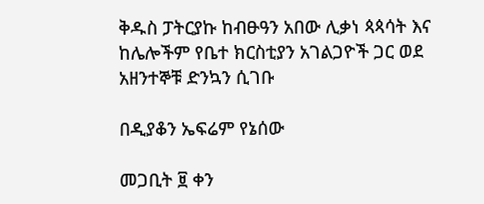ቅዱስ ፓትርያኩ ከብፁዓን አበው ሊቃነ ጳጳሳት እና ከሌሎችም የቤተ ክርስቲያን አገልጋዮች ጋር ወደ አዘንተኞቹ ድንኳን ሲገቡ

በዲያቆን ኤፍሬም የኔሰው

መጋቢት ፱ ቀን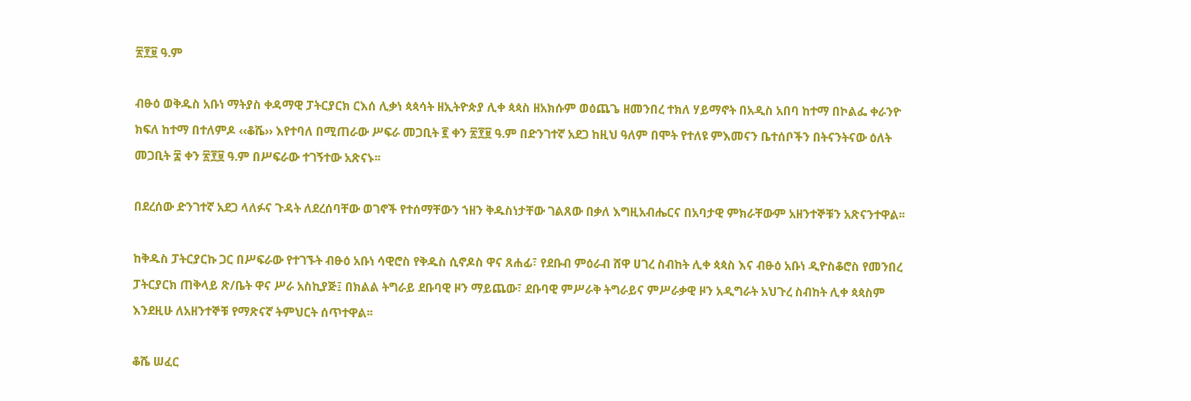፳፻፱ ዓ.ም

ብፁዕ ወቅዱስ አቡነ ማትያስ ቀዳማዊ ፓትርያርክ ርእሰ ሊቃነ ጳጳሳት ዘኢትዮጵያ ሊቀ ጳጳስ ዘአክሱም ወዕጨጌ ዘመንበረ ተክለ ሃይማኖት በአዲስ አበባ ከተማ በኮልፌ ቀራንዮ ክፍለ ከተማ በተለምዶ ‹‹ቆሼ›› እየተባለ በሚጠራው ሥፍራ መጋቢት ፪ ቀን ፳፻፱ ዓ.ም በድንገተኛ አደጋ ከዚህ ዓለም በሞት የተለዩ ምእመናን ቤተሰቦችን በትናንትናው ዕለት መጋቢት ፰ ቀን ፳፻፱ ዓ.ም በሥፍራው ተገኝተው አጽናኑ፡፡

በደረሰው ድንገተኛ አደጋ ላለፉና ጉዳት ለደረሰባቸው ወገኖች የተሰማቸውን ኀዘን ቅዱስነታቸው ገልጸው በቃለ እግዚአብሔርና በአባታዊ ምክራቸውም አዘንተኞቹን አጽናንተዋል፡፡

ከቅዱስ ፓትርያርኩ ጋር በሥፍራው የተገኙት ብፁዕ አቡነ ሳዊሮስ የቅዱስ ሲኖዶስ ዋና ጸሐፊ፣ የደቡብ ምዕራብ ሸዋ ሀገረ ስብከት ሊቀ ጳጳስ እና ብፁዕ አቡነ ዲዮስቆሮስ የመንበረ ፓትርያርክ ጠቅላይ ጽ/ቤት ዋና ሥራ አስኪያጅ፤ በክልል ትግራይ ደቡባዊ ዞን ማይጨው፣ ደቡባዊ ምሥራቅ ትግራይና ምሥራቃዊ ዞን አዲግራት አህጉረ ስብከት ሊቀ ጳጳስም እንደዚሁ ለአዘንተኞቹ የማጽናኛ ትምህርት ሰጥተዋል፡፡

ቆሼ ሠፈር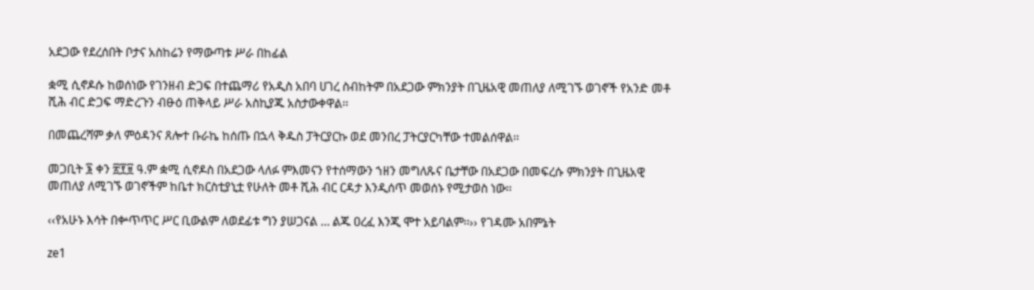አደጋው የደረሰበት ቦታና አስከሬን የማውጣቱ ሥራ በከፊል

ቋሚ ሲኖዶሱ ከወሰነው የገንዘብ ድጋፍ በተጨማሪ የአዲስ አበባ ሀገረ ስብከትም በአደጋው ምክንያት በጊዜአዊ መጠለያ ለሚገኙ ወገኖች የአንድ መቶ ሺሕ ብር ድጋፍ ማድረጉን ብፁዕ ጠቅላይ ሥራ አስኪያጁ አስታውቀዋል፡፡

በመጨረሻም ቃለ ምዕዳንና ጸሎተ ቡራኬ ከሰጡ በኋላ ቅዱስ ፓትርያርኩ ወደ መንበረ ፓትርያርካቸው ተመልሰዋል፡፡

መጋቢት ፮ ቀን ፳፻፱ ዓ.ም ቋሚ ሲኖዶስ በአደጋው ላለፉ ምእመናን የተሰማውን ኀዘን መግለጹና ቤታቸው በአደጋው በመፍረሱ ምክንያት በጊዜአዊ መጠለያ ለሚገኙ ወገኖችም ከቤተ ክርስቲያኒቷ የሁለት መቶ ሺሕ ብር ርዳታ እንዲሰጥ መወሰኑ የሚታወስ ነው፡፡

‹‹የአሁኑ እሳት በቍጥጥር ሥር ቢውልም ለወደፊቱ ግን ያሠጋናል … ልጁ ዐረፈ እንጂ ሞተ አይባልም፡፡›› የገዳሙ አበምኔት

ze1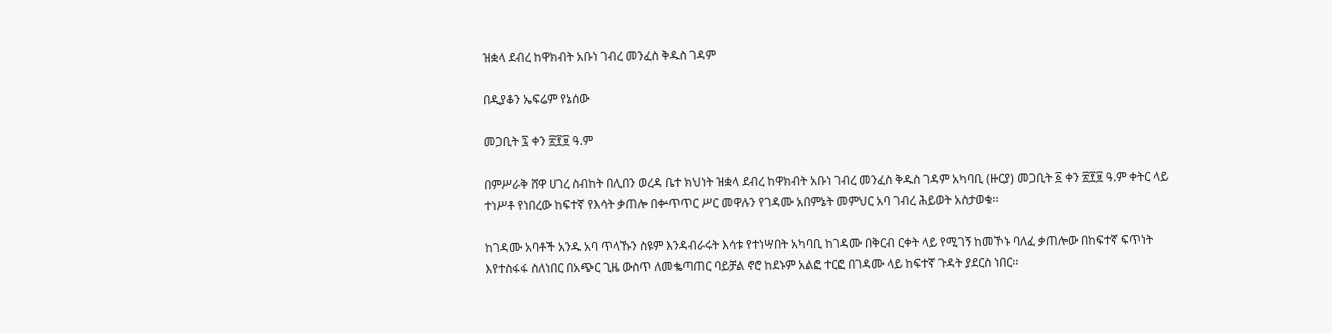ዝቋላ ደብረ ከዋክብት አቡነ ገብረ መንፈስ ቅዱስ ገዳም

በዲያቆን ኤፍሬም የኔሰው

መጋቢት ፯ ቀን ፳፻፱ ዓ.ም

በምሥራቅ ሸዋ ሀገረ ስብከት በሊበን ወረዳ ቤተ ክህነት ዝቋላ ደብረ ከዋክብት አቡነ ገብረ መንፈስ ቅዱስ ገዳም አካባቢ (ዙርያ) መጋቢት ፩ ቀን ፳፻፱ ዓ.ም ቀትር ላይ ተነሥቶ የነበረው ከፍተኛ የእሳት ቃጠሎ በቍጥጥር ሥር መዋሉን የገዳሙ አበምኔት መምህር አባ ገብረ ሕይወት አስታወቁ፡፡

ከገዳሙ አባቶች አንዱ አባ ጥላኹን ስዩም እንዳብራሩት እሳቱ የተነሣበት አካባቢ ከገዳሙ በቅርብ ርቀት ላይ የሚገኝ ከመኾኑ ባለፈ ቃጠሎው በከፍተኛ ፍጥነት እየተስፋፋ ስለነበር በአጭር ጊዜ ውስጥ ለመቈጣጠር ባይቻል ኖሮ ከደኑም አልፎ ተርፎ በገዳሙ ላይ ከፍተኛ ጉዳት ያደርስ ነበር፡፡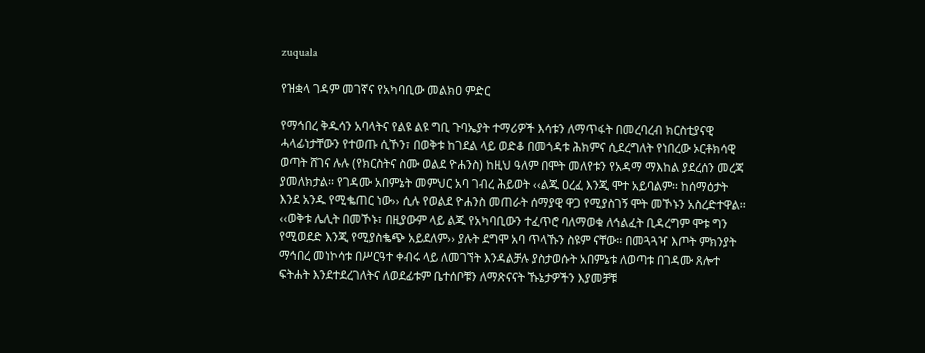zuquala

የዝቋላ ገዳም መገኛና የአካባቢው መልክዐ ምድር

የማኅበረ ቅዱሳን አባላትና የልዩ ልዩ ግቢ ጉባኤያት ተማሪዎች እሳቱን ለማጥፋት በመረባረብ ክርስቲያናዊ ሓላፊነታቸውን የተወጡ ሲኾን፣ በወቅቱ ከገደል ላይ ወድቆ በመጎዳቱ ሕክምና ሲደረግለት የነበረው ኦርቶክሳዊ ወጣት ሸገና ሉሉ (የክርስትና ስሙ ወልደ ዮሐንስ) ከዚህ ዓለም በሞት መለየቱን የአዳማ ማእከል ያደረሰን መረጃ ያመለክታል፡፡ የገዳሙ አበምኔት መምህር አባ ገብረ ሕይወት ‹‹ልጁ ዐረፈ እንጂ ሞተ አይባልም፡፡ ከሰማዕታት እንደ አንዱ የሚቈጠር ነው›› ሲሉ የወልደ ዮሐንስ መጠራት ሰማያዊ ዋጋ የሚያስገኝ ሞት መኾኑን አስረድተዋል፡፡ ‹‹ወቅቱ ሌሊት በመኾኑ፣ በዚያውም ላይ ልጁ የአካባቢውን ተፈጥሮ ባለማወቁ ለኅልፈት ቢዳረግም ሞቱ ግን የሚወደድ እንጂ የሚያስቈጭ አይደለም›› ያሉት ደግሞ አባ ጥላኹን ስዩም ናቸው፡፡ በመጓጓዣ እጦት ምክንያት ማኅበረ መነኮሳቱ በሥርዓተ ቀብሩ ላይ ለመገኘት እንዳልቻሉ ያስታወሱት አበምኔቱ ለወጣቱ በገዳሙ ጸሎተ ፍትሐት እንደተደረገለትና ለወደፊቱም ቤተሰቦቹን ለማጽናናት ኹኔታዎችን እያመቻቹ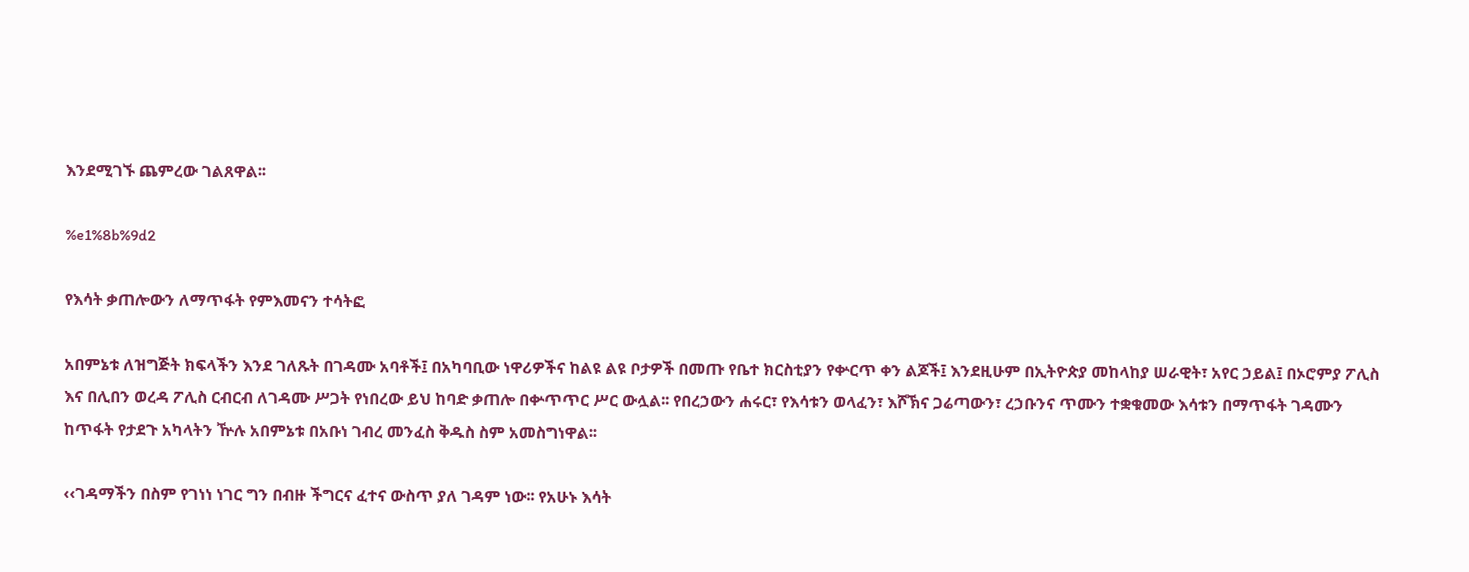እንደሚገኙ ጨምረው ገልጸዋል፡፡

%e1%8b%9d2

የእሳት ቃጠሎውን ለማጥፋት የምእመናን ተሳትፎ

አበምኔቱ ለዝግጅት ክፍላችን እንደ ገለጹት በገዳሙ አባቶች፤ በአካባቢው ነዋሪዎችና ከልዩ ልዩ ቦታዎች በመጡ የቤተ ክርስቲያን የቍርጥ ቀን ልጆች፤ እንደዚሁም በኢትዮጵያ መከላከያ ሠራዊት፣ አየር ኃይል፤ በኦሮምያ ፖሊስ እና በሊበን ወረዳ ፖሊስ ርብርብ ለገዳሙ ሥጋት የነበረው ይህ ከባድ ቃጠሎ በቍጥጥር ሥር ውሏል፡፡ የበረኃውን ሐሩር፣ የእሳቱን ወላፈን፣ እሾኽና ጋሬጣውን፣ ረኃቡንና ጥሙን ተቋቁመው እሳቱን በማጥፋት ገዳሙን ከጥፋት የታደጉ አካላትን ዅሉ አበምኔቱ በአቡነ ገብረ መንፈስ ቅዱስ ስም አመስግነዋል፡፡

‹‹ገዳማችን በስም የገነነ ነገር ግን በብዙ ችግርና ፈተና ውስጥ ያለ ገዳም ነው፡፡ የአሁኑ እሳት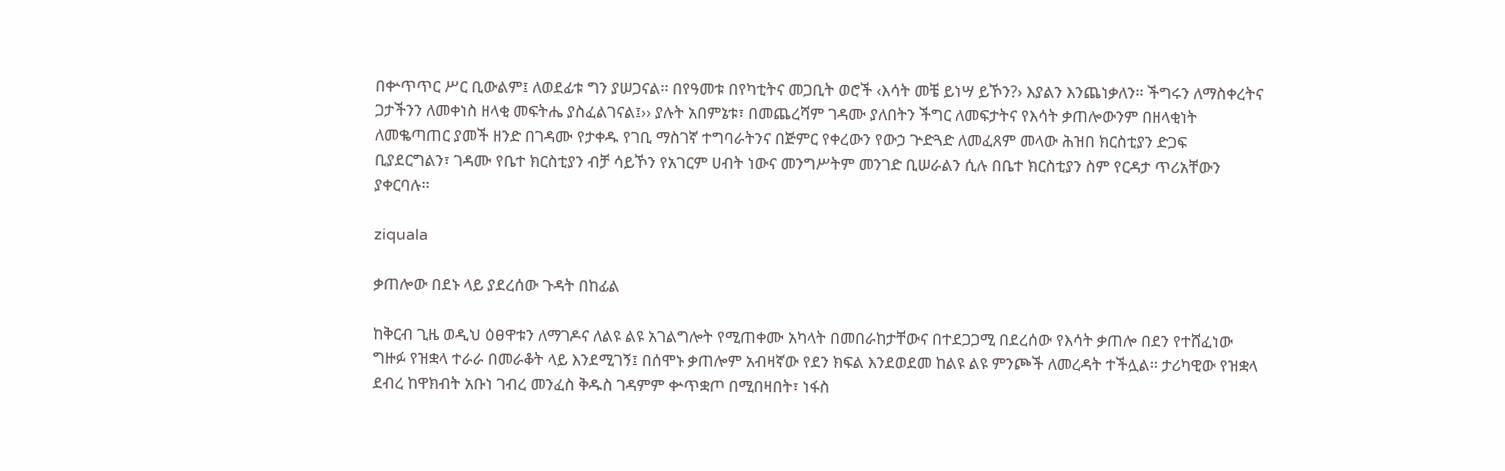በቍጥጥር ሥር ቢውልም፤ ለወደፊቱ ግን ያሠጋናል፡፡ በየዓመቱ በየካቲትና መጋቢት ወሮች ‹እሳት መቼ ይነሣ ይኾን?› እያልን እንጨነቃለን፡፡ ችግሩን ለማስቀረትና ጋታችንን ለመቀነስ ዘላቂ መፍትሔ ያስፈልገናል፤›› ያሉት አበምኔቱ፣ በመጨረሻም ገዳሙ ያለበትን ችግር ለመፍታትና የእሳት ቃጠሎውንም በዘላቂነት ለመቈጣጠር ያመች ዘንድ በገዳሙ የታቀዱ የገቢ ማስገኛ ተግባራትንና በጅምር የቀረውን የውኃ ጕድጓድ ለመፈጸም መላው ሕዝበ ክርስቲያን ድጋፍ ቢያደርግልን፣ ገዳሙ የቤተ ክርስቲያን ብቻ ሳይኾን የአገርም ሀብት ነውና መንግሥትም መንገድ ቢሠራልን ሲሉ በቤተ ክርስቲያን ስም የርዳታ ጥሪአቸውን ያቀርባሉ፡፡

ziquala

ቃጠሎው በደኑ ላይ ያደረሰው ጉዳት በከፊል

ከቅርብ ጊዜ ወዲህ ዕፀዋቱን ለማገዶና ለልዩ ልዩ አገልግሎት የሚጠቀሙ አካላት በመበራከታቸውና በተደጋጋሚ በደረሰው የእሳት ቃጠሎ በደን የተሸፈነው ግዙፉ የዝቋላ ተራራ በመራቆት ላይ እንደሚገኝ፤ በሰሞኑ ቃጠሎም አብዛኛው የደን ክፍል እንደወደመ ከልዩ ልዩ ምንጮች ለመረዳት ተችሏል፡፡ ታሪካዊው የዝቋላ ደብረ ከዋክብት አቡነ ገብረ መንፈስ ቅዱስ ገዳምም ቍጥቋጦ በሚበዛበት፣ ነፋስ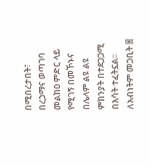በሚበረታበት፣ በረኃማና ወጣገባ መልክዐ ምድር ላይ የሚገኝ በመኾኑና በሌላም ልዩ ልዩ ምክንያት በተደጋጋሚ በእሳት ተፈትኗል፡፡ ለአብነትም መጋቢት ፰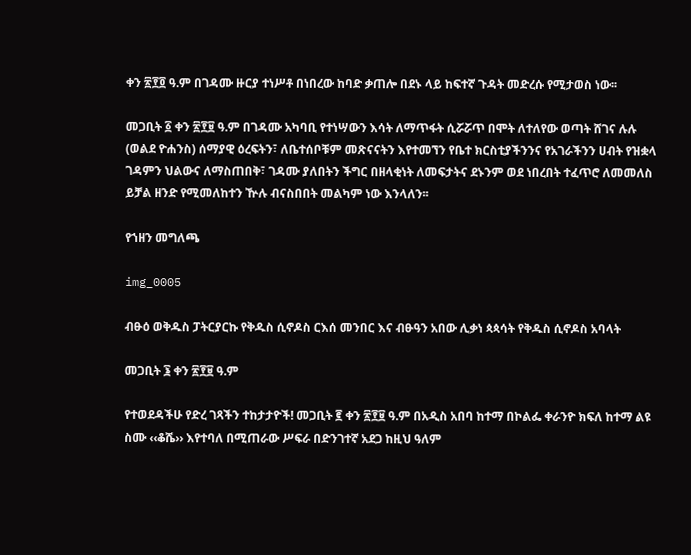ቀን ፳፻፬ ዓ.ም በገዳሙ ዙርያ ተነሥቶ በነበረው ከባድ ቃጠሎ በደኑ ላይ ከፍተኛ ጉዳት መድረሱ የሚታወስ ነው፡፡

መጋቢት ፩ ቀን ፳፻፱ ዓ.ም በገዳሙ አካባቢ የተነሣውን እሳት ለማጥፋት ሲሯሯጥ በሞት ለተለየው ወጣት ሸገና ሉሉ (ወልደ ዮሐንስ) ሰማያዊ ዕረፍትን፣ ለቤተሰቦቹም መጽናናትን እየተመኘን የቤተ ክርስቲያችንንና የአገራችንን ሀብት የዝቋላ ገዳምን ህልውና ለማስጠበቅ፣ ገዳሙ ያለበትን ችግር በዘላቂነት ለመፍታትና ደኑንም ወደ ነበረበት ተፈጥሮ ለመመለስ ይቻል ዘንድ የሚመለከተን ዅሉ ብናስበበት መልካም ነው እንላለን፡፡

የኀዘን መግለጫ

img_0005

ብፁዕ ወቅዱስ ፓትርያርኩ የቅዱስ ሲኖዶስ ርእሰ መንበር እና ብፁዓን አበው ሊቃነ ጳጳሳት የቅዱስ ሲኖዶስ አባላት

መጋቢት ፮ ቀን ፳፻፱ ዓ.ም

የተወደዳችሁ የድረ ገጻችን ተከታታዮች! መጋቢት ፪ ቀን ፳፻፱ ዓ.ም በአዲስ አበባ ከተማ በኮልፌ ቀራንዮ ክፍለ ከተማ ልዩ ስሙ ‹‹ቆሼ›› እየተባለ በሚጠራው ሥፍራ በድንገተኛ አደጋ ከዚህ ዓለም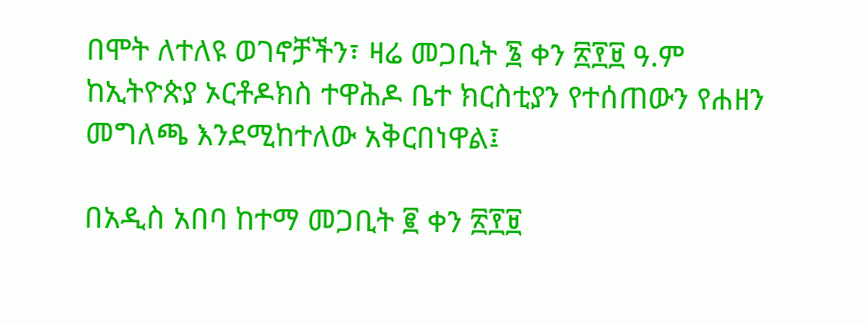በሞት ለተለዩ ወገኖቻችን፣ ዛሬ መጋቢት ፮ ቀን ፳፻፱ ዓ.ም ከኢትዮጵያ ኦርቶዶክስ ተዋሕዶ ቤተ ክርስቲያን የተሰጠውን የሐዘን መግለጫ እንደሚከተለው አቅርበነዋል፤

በአዲስ አበባ ከተማ መጋቢት ፪ ቀን ፳፻፱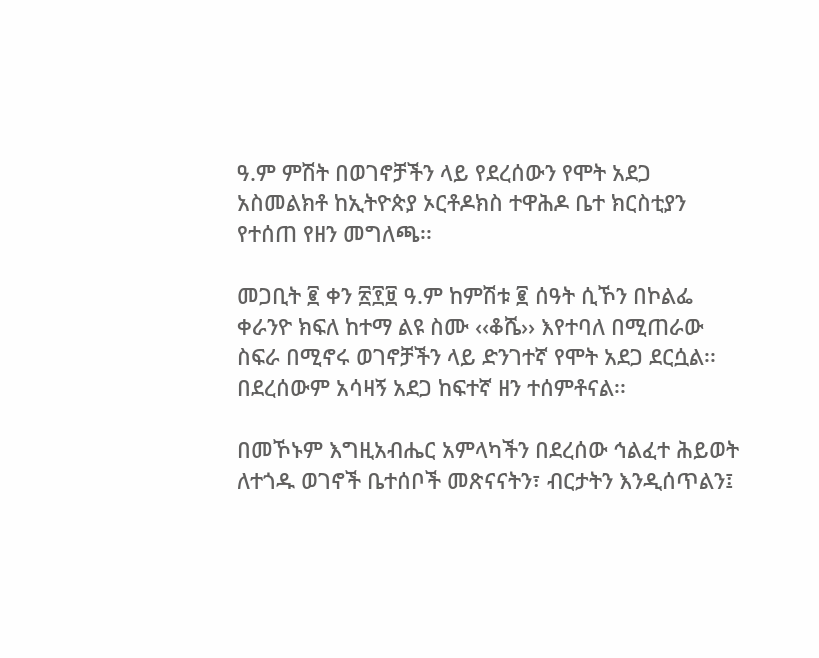ዓ.ም ምሽት በወገኖቻችን ላይ የደረሰውን የሞት አደጋ አስመልክቶ ከኢትዮጵያ ኦርቶዶክስ ተዋሕዶ ቤተ ክርስቲያን የተሰጠ የዘን መግለጫ፡፡

መጋቢት ፪ ቀን ፳፻፱ ዓ.ም ከምሽቱ ፪ ሰዓት ሲኾን በኮልፌ ቀራንዮ ክፍለ ከተማ ልዩ ስሙ ‹‹ቆሼ›› እየተባለ በሚጠራው ስፍራ በሚኖሩ ወገኖቻችን ላይ ድንገተኛ የሞት አደጋ ደርሷል፡፡ በደረሰውም አሳዛኝ አደጋ ከፍተኛ ዘን ተሰምቶናል፡፡

በመኾኑም እግዚአብሔር አምላካችን በደረሰው ኅልፈተ ሕይወት ለተጎዱ ወገኖች ቤተሰቦች መጽናናትን፣ ብርታትን እንዲሰጥልን፤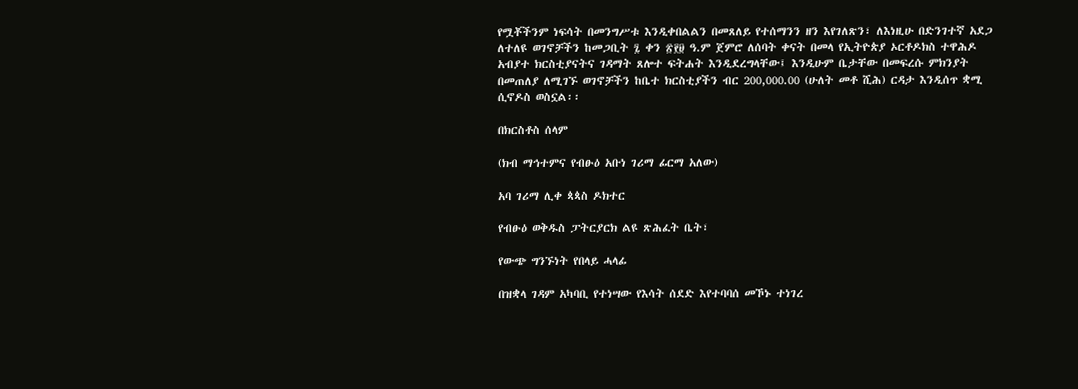የሟቾችንም ነፍሳት በመንግሥቱ እንዲቀበልልን በመጸለይ የተሰማንን ዘን እየገለጽን፣ ለእነዚሁ በድንገተኛ አደጋ ለተለዩ ወገኖቻችን ከመጋቢት ፯ ቀን ፳፻፱ ዓ.ም ጀምሮ ለሰባት ቀናት በመላ የኢትዮጵያ ኦርቶዶክስ ተዋሕዶ አብያተ ክርስቲያናትና ገዳማት ጸሎተ ፍትሐት እንዲደረግላቸው፤ እንዲሁም ቤታቸው በመፍረሱ ምክንያት በመጠለያ ለሚገኙ ወገኖቻችን ከቤተ ክርስቲያችን ብር 200,000.00 (ሁለት መቶ ሺሕ) ርዳታ እንዲሰጥ ቋሚ ሲኖዶስ ወስኗል፡፡

በክርስቶስ ሰላም

(ክብ ማኅተምና የብፁዕ አቡነ ገሪማ ፊርማ አለው)

አባ ገሪማ ሊቀ ጳጳስ ዶክተር

የብፁዕ ወቅዱስ ፓትርያርክ ልዩ ጽሕፈት ቤት፣

የውጭ ግንኙነት የበላይ ሓላፊ

በዝቋላ ገዳም አካባቢ የተነሣው የእሳት ሰደድ እየተባባሰ መኾኑ ተነገረ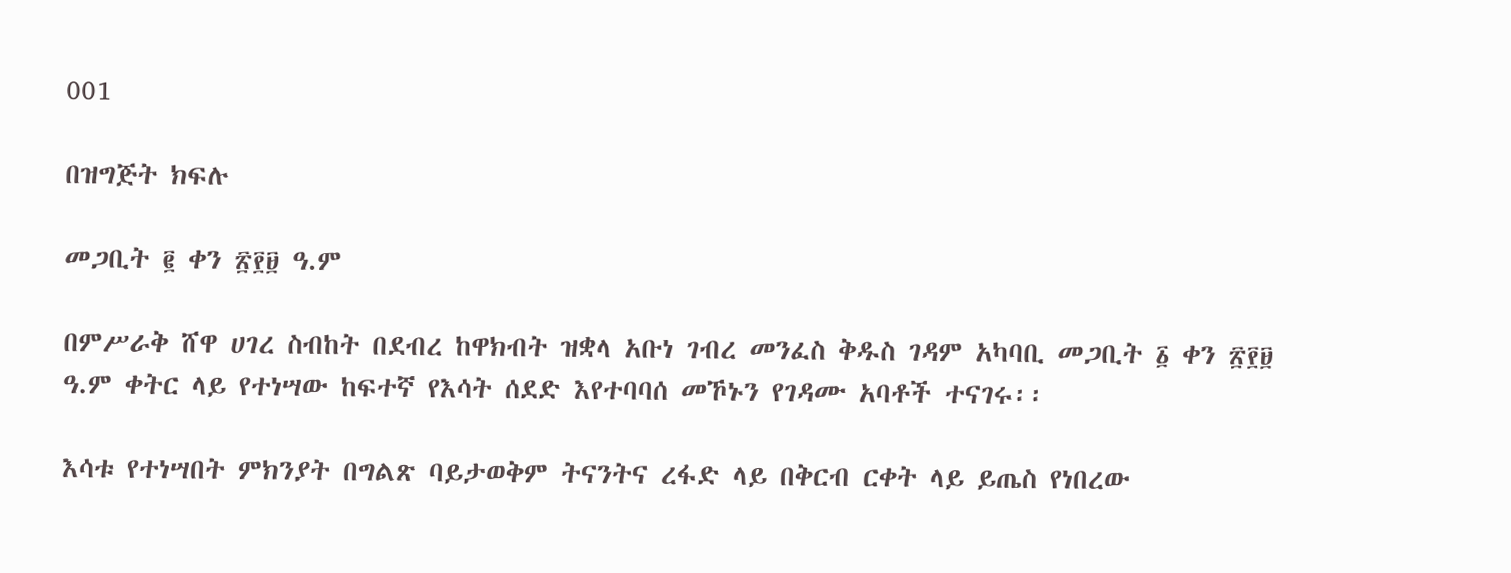001

በዝግጅት ክፍሉ

መጋቢት ፪ ቀን ፳፻፱ ዓ.ም

በምሥራቅ ሸዋ ሀገረ ስብከት በደብረ ከዋክብት ዝቋላ አቡነ ገብረ መንፈስ ቅዱስ ገዳም አካባቢ መጋቢት ፩ ቀን ፳፻፱ ዓ.ም ቀትር ላይ የተነሣው ከፍተኛ የእሳት ሰደድ እየተባባሰ መኾኑን የገዳሙ አባቶች ተናገሩ፡፡

እሳቱ የተነሣበት ምክንያት በግልጽ ባይታወቅም ትናንትና ረፋድ ላይ በቅርብ ርቀት ላይ ይጤስ የነበረው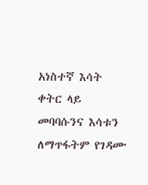አነስተኛ እሳት ቀትር ላይ መባባሱንና እሳቱን ለማጥፋትም የገዳሙ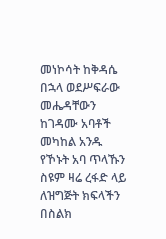መነኮሳት ከቅዳሴ በኋላ ወደሥፍራው መሔዳቸውን ከገዳሙ አባቶች መካከል አንዱ የኾኑት አባ ጥላኹን ስዩም ዛሬ ረፋድ ላይ ለዝግጅት ክፍላችን በስልክ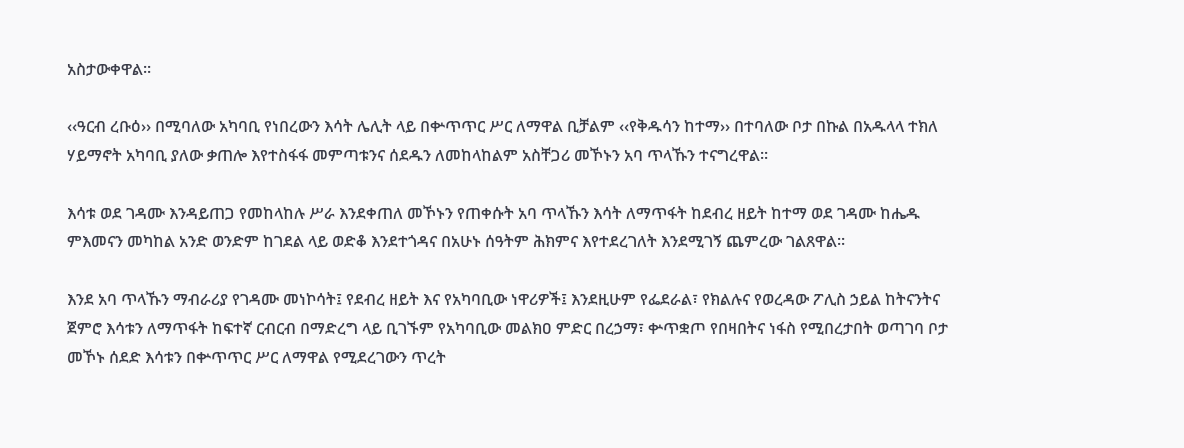አስታውቀዋል፡፡

‹‹ዓርብ ረቡዕ›› በሚባለው አካባቢ የነበረውን እሳት ሌሊት ላይ በቍጥጥር ሥር ለማዋል ቢቻልም ‹‹የቅዱሳን ከተማ›› በተባለው ቦታ በኩል በአዱላላ ተክለ ሃይማኖት አካባቢ ያለው ቃጠሎ እየተስፋፋ መምጣቱንና ሰደዱን ለመከላከልም አስቸጋሪ መኾኑን አባ ጥላኹን ተናግረዋል፡፡

እሳቱ ወደ ገዳሙ እንዳይጠጋ የመከላከሉ ሥራ እንደቀጠለ መኾኑን የጠቀሱት አባ ጥላኹን እሳት ለማጥፋት ከደብረ ዘይት ከተማ ወደ ገዳሙ ከሔዱ ምእመናን መካከል አንድ ወንድም ከገደል ላይ ወድቆ እንደተጎዳና በአሁኑ ሰዓትም ሕክምና እየተደረገለት እንደሚገኝ ጨምረው ገልጸዋል፡፡

እንደ አባ ጥላኹን ማብራሪያ የገዳሙ መነኮሳት፤ የደብረ ዘይት እና የአካባቢው ነዋሪዎች፤ እንደዚሁም የፌደራል፣ የክልሉና የወረዳው ፖሊስ ኃይል ከትናንትና ጀምሮ እሳቱን ለማጥፋት ከፍተኛ ርብርብ በማድረግ ላይ ቢገኙም የአካባቢው መልክዐ ምድር በረኃማ፣ ቍጥቋጦ የበዛበትና ነፋስ የሚበረታበት ወጣገባ ቦታ መኾኑ ሰደድ እሳቱን በቍጥጥር ሥር ለማዋል የሚደረገውን ጥረት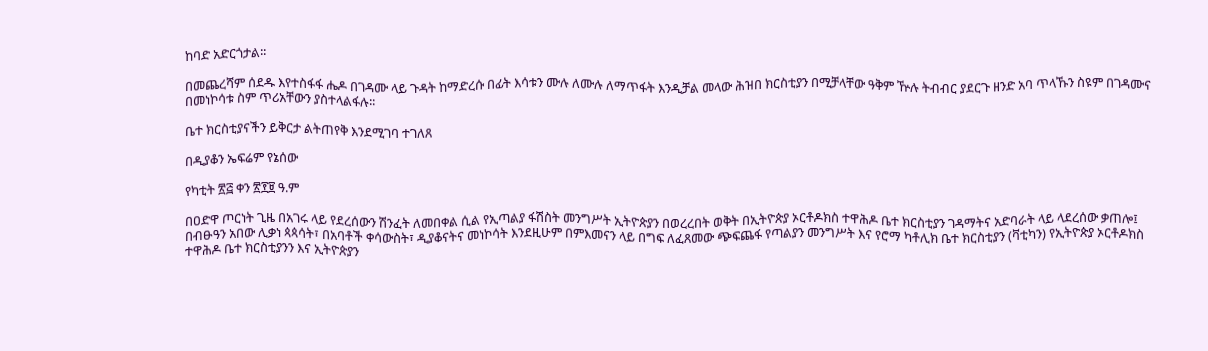ከባድ አድርጎታል፡፡

በመጨረሻም ሰደዱ እየተስፋፋ ሔዶ በገዳሙ ላይ ጉዳት ከማድረሱ በፊት እሳቱን ሙሉ ለሙሉ ለማጥፋት እንዲቻል መላው ሕዝበ ክርስቲያን በሚቻላቸው ዓቅም ዅሉ ትብብር ያደርጉ ዘንድ አባ ጥላኹን ስዩም በገዳሙና በመነኮሳቱ ስም ጥሪአቸውን ያስተላልፋሉ፡፡

ቤተ ክርስቲያናችን ይቅርታ ልትጠየቅ እንደሚገባ ተገለጸ

በዲያቆን ኤፍሬም የኔሰው

የካቲት ፳፭ ቀን ፳፻፱ ዓ.ም

በዐድዋ ጦርነት ጊዜ በአገሩ ላይ የደረሰውን ሽንፈት ለመበቀል ሲል የኢጣልያ ፋሽስት መንግሥት ኢትዮጵያን በወረረበት ወቅት በኢትዮጵያ ኦርቶዶክስ ተዋሕዶ ቤተ ክርስቲያን ገዳማትና አድባራት ላይ ላደረሰው ቃጠሎ፤ በብፁዓን አበው ሊቃነ ጳጳሳት፣ በአባቶች ቀሳውስት፣ ዲያቆናትና መነኮሳት እንደዚሁም በምእመናን ላይ በግፍ ለፈጸመው ጭፍጨፋ የጣልያን መንግሥት እና የሮማ ካቶሊክ ቤተ ክርስቲያን (ቫቲካን) የኢትዮጵያ ኦርቶዶክስ ተዋሕዶ ቤተ ክርስቲያንን እና ኢትዮጵያን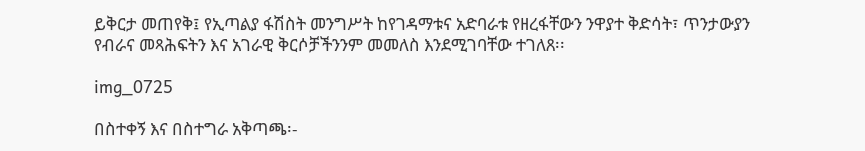ይቅርታ መጠየቅ፤ የኢጣልያ ፋሽስት መንግሥት ከየገዳማቱና አድባራቱ የዘረፋቸውን ንዋያተ ቅድሳት፣ ጥንታውያን የብራና መጻሕፍትን እና አገራዊ ቅርሶቻችንንም መመለስ እንደሚገባቸው ተገለጸ፡፡

img_0725

በስተቀኝ እና በስተግራ አቅጣጫ፡-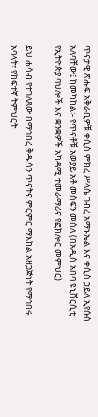ጥናታዊ ጽሑፍ አቅራቢዎቹ ቀሲስ ምክረ ሥላሴ ገብረ አማኑኤል እና ቀሲስ ኃይለ ኢየሱስ አለባቸው፤ ከመካከል፡- የጥናቶቹ አወያይ አቶ መስፍን መሰለ (በአዲስ አበባ ዩኒቨርሲቲ የኢትዮጵያ ባህሎች እና ቋንቋዎች አካዳሚ ተመራማሪና የፎክሎር መምህር)

ይህ ሐሳብ የተገለጸው በማኅበረ ቅዱሳን ጥናትና ምርምር ማእከል አዘጋጅነት የማኅበሩ አባላት፣ የከፍተኛ ትምህርት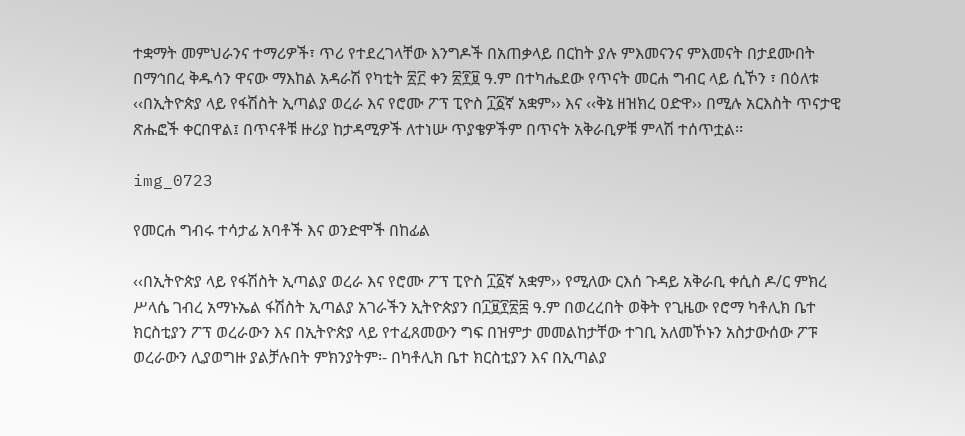ተቋማት መምህራንና ተማሪዎች፣ ጥሪ የተደረገላቸው እንግዶች በአጠቃላይ በርከት ያሉ ምእመናንና ምእመናት በታደሙበት በማኅበረ ቅዱሳን ዋናው ማእከል አዳራሽ የካቲት ፳፫ ቀን ፳፻፱ ዓ.ም በተካሔደው የጥናት መርሐ ግብር ላይ ሲኾን ፣ በዕለቱ ‹‹በኢትዮጵያ ላይ የፋሽስት ኢጣልያ ወረራ እና የሮሙ ፖፕ ፒዮስ ፲፩ኛ አቋም›› እና ‹‹ቅኔ ዘዝክረ ዐድዋ›› በሚሉ አርእስት ጥናታዊ ጽሑፎች ቀርበዋል፤ በጥናቶቹ ዙሪያ ከታዳሚዎች ለተነሡ ጥያቄዎችም በጥናት አቅራቢዎቹ ምላሽ ተሰጥቷል፡፡

img_0723

የመርሐ ግብሩ ተሳታፊ አባቶች እና ወንድሞች በከፊል

‹‹በኢትዮጵያ ላይ የፋሽስት ኢጣልያ ወረራ እና የሮሙ ፖፕ ፒዮስ ፲፩ኛ አቋም›› የሚለው ርእሰ ጉዳይ አቅራቢ ቀሲስ ዶ/ር ምክረ ሥላሴ ገብረ አማኑኤል ፋሽስት ኢጣልያ አገራችን ኢትዮጵያን በ፲፱፻፳፰ ዓ.ም በወረረበት ወቅት የጊዜው የሮማ ካቶሊክ ቤተ ክርስቲያን ፖፕ ወረራውን እና በኢትዮጵያ ላይ የተፈጸመውን ግፍ በዝምታ መመልከታቸው ተገቢ አለመኾኑን አስታውሰው ፖፑ ወረራውን ሊያወግዙ ያልቻሉበት ምክንያትም፡- በካቶሊክ ቤተ ክርስቲያን እና በኢጣልያ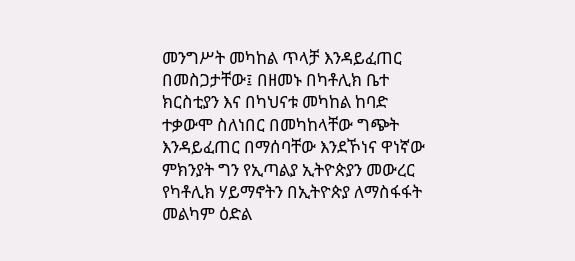መንግሥት መካከል ጥላቻ እንዳይፈጠር በመስጋታቸው፤ በዘመኑ በካቶሊክ ቤተ ክርስቲያን እና በካህናቱ መካከል ከባድ ተቃውሞ ስለነበር በመካከላቸው ግጭት እንዳይፈጠር በማሰባቸው እንደኾነና ዋነኛው ምክንያት ግን የኢጣልያ ኢትዮጵያን መውረር የካቶሊክ ሃይማኖትን በኢትዮጵያ ለማስፋፋት መልካም ዕድል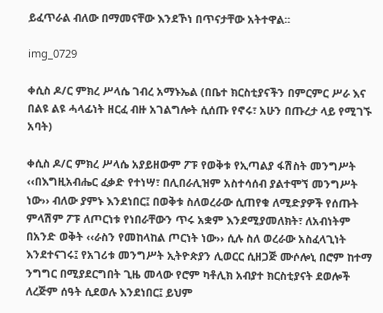ይፈጥራል ብለው በማመናቸው እንደኾነ በጥናታቸው አትተዋል፡፡

img_0729

ቀሲስ ዶ/ር ምክረ ሥላሴ ገብረ አማኑኤል (በቤተ ክርስቲያናችን በምርምር ሥራ እና በልዩ ልዩ ሓላፊነት ዘርፈ ብዙ አገልግሎት ሲሰጡ የኖሩ፣ አሁን በጡረታ ላይ የሚገኙ አባት)

ቀሲስ ዶ/ር ምክረ ሥላሴ አያይዘውም ፖፑ የወቅቱ የኢጣልያ ፋሽስት መንግሥት ‹‹በእግዚአብሔር ፈቃድ የተነሣ፣ በሊበራሊዝም አስተሳሰብ ያልተሞኘ መንግሥት ነው›› ብለው ያምኑ እንደነበር፤ በወቅቱ ስለወረራው ሲጠየቁ ለሚድያዎች የሰጡት ምላሽም ፖፑ ለጦርነቱ የነበራቸውን ጥሩ አቋም እንደሚያመለክት፣ ለአብነትም በአንድ ወቅት ‹‹ራስን የመከላከል ጦርነት ነው›› ሲሉ ስለ ወረራው አስፈላጊነት እንደተናገሩ፤ የአገሪቱ መንግሥት ኢትዮጵያን ሊወርር ሲዘጋጅ ሙሶሎኒ በሮም ከተማ ንግግር በሚያደርግበት ጊዜ መላው የሮም ካቶሊክ አብያተ ክርስቲያናት ደወሎች ለረጅም ሰዓት ሲደወሉ እንደነበር፤ ይህም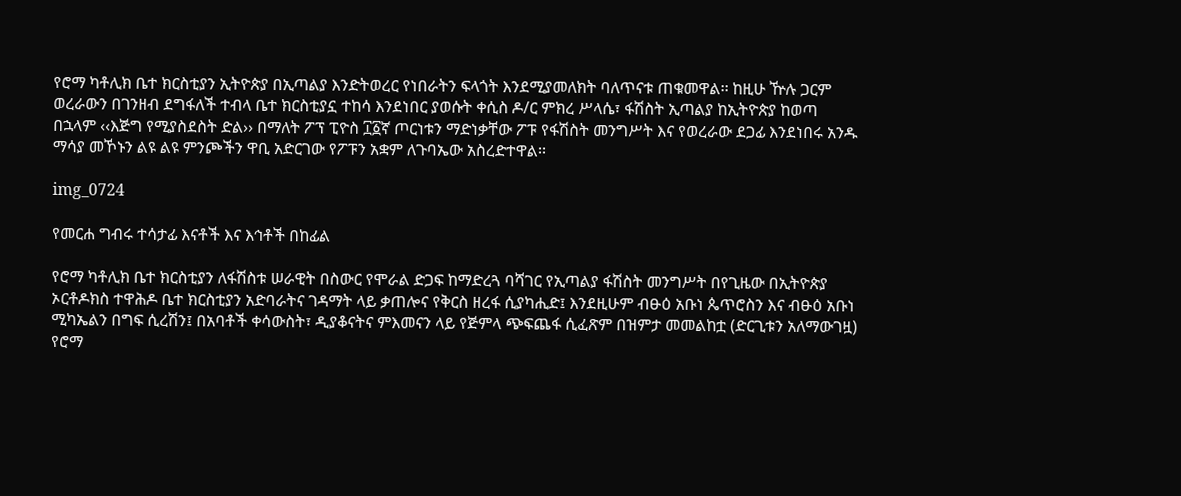የሮማ ካቶሊክ ቤተ ክርስቲያን ኢትዮጵያ በኢጣልያ እንድትወረር የነበራትን ፍላጎት እንደሚያመለክት ባለጥናቱ ጠቁመዋል፡፡ ከዚሁ ዅሉ ጋርም ወረራውን በገንዘብ ደግፋለች ተብላ ቤተ ክርስቲያኗ ተከሳ እንደነበር ያወሱት ቀሲስ ዶ/ር ምክረ ሥላሴ፣ ፋሽስት ኢጣልያ ከኢትዮጵያ ከወጣ በኋላም ‹‹እጅግ የሚያስደስት ድል›› በማለት ፖፕ ፒዮስ ፲፩ኛ ጦርነቱን ማድነቃቸው ፖፑ የፋሽስት መንግሥት እና የወረራው ደጋፊ እንደነበሩ አንዱ ማሳያ መኾኑን ልዩ ልዩ ምንጮችን ዋቢ አድርገው የፖፑን አቋም ለጉባኤው አስረድተዋል፡፡

img_0724

የመርሐ ግብሩ ተሳታፊ እናቶች እና እኅቶች በከፊል

የሮማ ካቶሊክ ቤተ ክርስቲያን ለፋሽስቱ ሠራዊት በስውር የሞራል ድጋፍ ከማድረጓ ባሻገር የኢጣልያ ፋሽስት መንግሥት በየጊዜው በኢትዮጵያ ኦርቶዶክስ ተዋሕዶ ቤተ ክርስቲያን አድባራትና ገዳማት ላይ ቃጠሎና የቅርስ ዘረፋ ሲያካሒድ፤ እንደዚሁም ብፁዕ አቡነ ጴጥሮስን እና ብፁዕ አቡነ ሚካኤልን በግፍ ሲረሽን፤ በአባቶች ቀሳውስት፣ ዲያቆናትና ምእመናን ላይ የጅምላ ጭፍጨፋ ሲፈጽም በዝምታ መመልከቷ (ድርጊቱን አለማውገዟ) የሮማ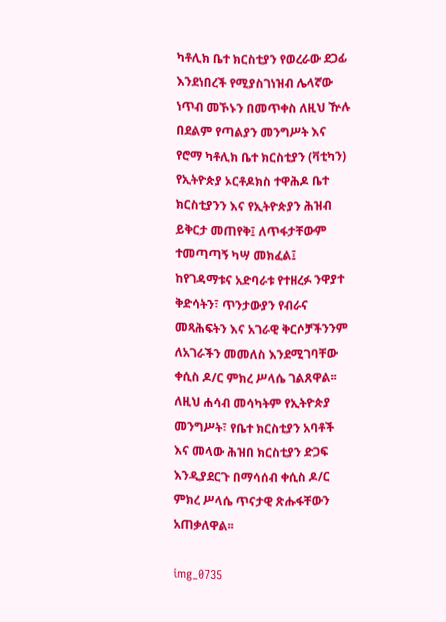ካቶሊክ ቤተ ክርስቲያን የወረራው ደጋፊ እንደነበረች የሚያስገነዝብ ሌላኛው ነጥብ መኾኑን በመጥቀስ ለዚህ ዅሉ በደልም የጣልያን መንግሥት እና የሮማ ካቶሊክ ቤተ ክርስቲያን (ቫቲካን) የኢትዮጵያ ኦርቶዶክስ ተዋሕዶ ቤተ ክርስቲያንን እና የኢትዮጵያን ሕዝብ ይቅርታ መጠየቅ፤ ለጥፋታቸውም ተመጣጣኝ ካሣ መክፈል፤ ከየገዳማቱና አድባራቱ የተዘረፉ ንዋያተ ቅድሳትን፣ ጥንታውያን የብራና መጻሕፍትን እና አገራዊ ቅርሶቻችንንም ለአገራችን መመለስ እንደሚገባቸው ቀሲስ ዶ/ር ምክረ ሥላሴ ገልጸዋል፡፡ ለዚህ ሐሳብ መሳካትም የኢትዮጵያ መንግሥት፣ የቤተ ክርስቲያን አባቶች እና መላው ሕዝበ ክርስቲያን ድጋፍ እንዲያደርጉ በማሳሰብ ቀሲስ ዶ/ር ምክረ ሥላሴ ጥናታዊ ጽሑፋቸውን አጠቃለዋል፡፡

img_0735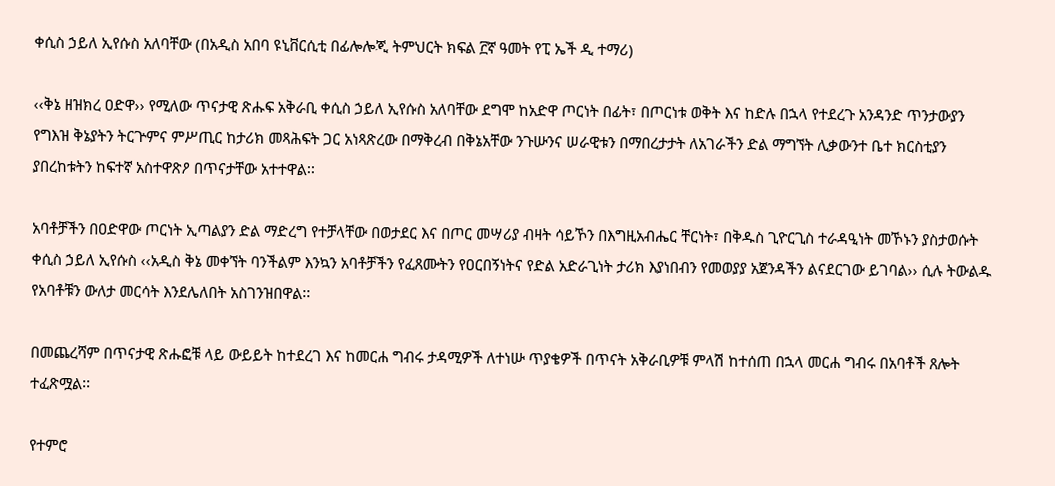ቀሲስ ኃይለ ኢየሱስ አለባቸው (በአዲስ አበባ ዩኒቨርሲቲ በፊሎሎጂ ትምህርት ክፍል ፫ኛ ዓመት የፒ ኤች ዲ ተማሪ)

‹‹ቅኔ ዘዝክረ ዐድዋ›› የሚለው ጥናታዊ ጽሑፍ አቅራቢ ቀሲስ ኃይለ ኢየሱስ አለባቸው ደግሞ ከአድዋ ጦርነት በፊት፣ በጦርነቱ ወቅት እና ከድሉ በኋላ የተደረጉ አንዳንድ ጥንታውያን የግእዝ ቅኔያትን ትርጕምና ምሥጢር ከታሪክ መጻሕፍት ጋር አነጻጽረው በማቅረብ በቅኔአቸው ንጉሡንና ሠራዊቱን በማበረታታት ለአገራችን ድል ማግኘት ሊቃውንተ ቤተ ክርስቲያን ያበረከቱትን ከፍተኛ አስተዋጽዖ በጥናታቸው አተተዋል፡፡

አባቶቻችን በዐድዋው ጦርነት ኢጣልያን ድል ማድረግ የተቻላቸው በወታደር እና በጦር መሣሪያ ብዛት ሳይኾን በእግዚአብሔር ቸርነት፣ በቅዱስ ጊዮርጊስ ተራዳዒነት መኾኑን ያስታወሱት ቀሲስ ኃይለ ኢየሱስ ‹‹አዲስ ቅኔ መቀኘት ባንችልም እንኳን አባቶቻችን የፈጸሙትን የዐርበኝነትና የድል አድራጊነት ታሪክ እያነበብን የመወያያ አጀንዳችን ልናደርገው ይገባል›› ሲሉ ትውልዱ የአባቶቹን ውለታ መርሳት እንደሌለበት አስገንዝበዋል፡፡

በመጨረሻም በጥናታዊ ጽሑፎቹ ላይ ውይይት ከተደረገ እና ከመርሐ ግብሩ ታዳሚዎች ለተነሡ ጥያቄዎች በጥናት አቅራቢዎቹ ምላሽ ከተሰጠ በኋላ መርሐ ግብሩ በአባቶች ጸሎት ተፈጽሟል፡፡

የተምሮ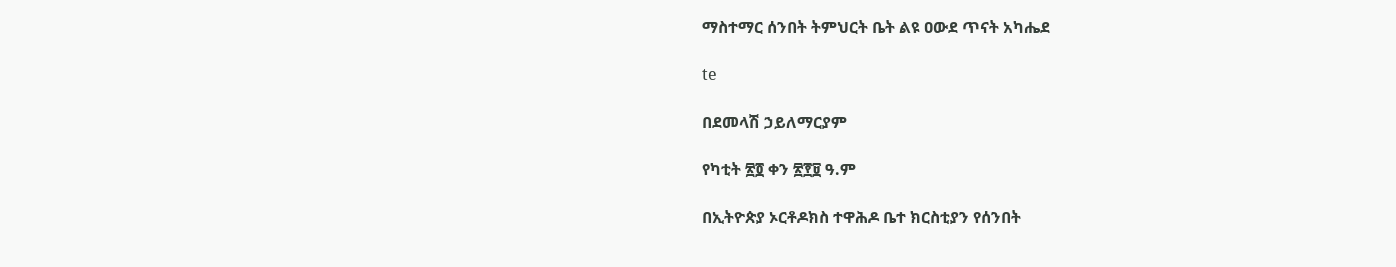ማስተማር ሰንበት ትምህርት ቤት ልዩ ዐውደ ጥናት አካሔደ

te

በደመላሽ ኃይለማርያም

የካቲት ፳፬ ቀን ፳፻፱ ዓ.ም

በኢትዮጵያ ኦርቶዶክስ ተዋሕዶ ቤተ ክርስቲያን የሰንበት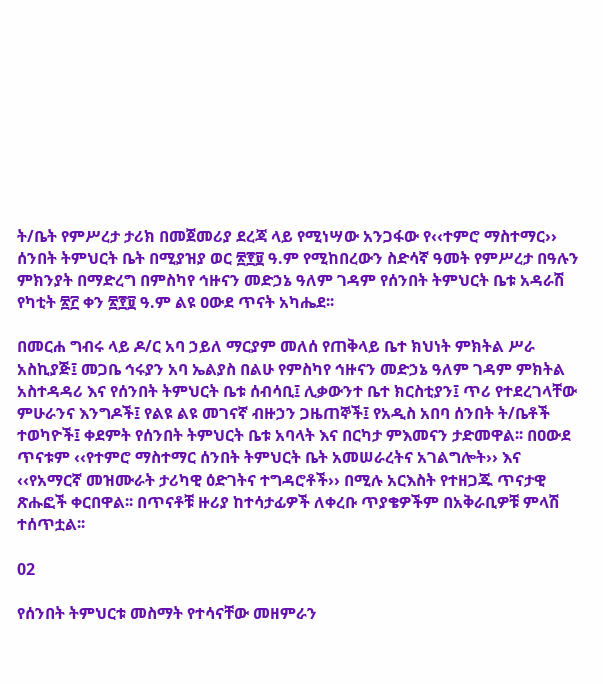ት/ቤት የምሥረታ ታሪክ በመጀመሪያ ደረጃ ላይ የሚነሣው አንጋፋው የ‹‹ተምሮ ማስተማር›› ሰንበት ትምህርት ቤት በሚያዝያ ወር ፳፻፱ ዓ.ም የሚከበረውን ስድሳኛ ዓመት የምሥረታ በዓሉን ምክንያት በማድረግ በምስካየ ኅዙናን መድኃኔ ዓለም ገዳም የሰንበት ትምህርት ቤቱ አዳራሽ የካቲት ፳፫ ቀን ፳፻፱ ዓ.ም ልዩ ዐውደ ጥናት አካሔደ፡፡

በመርሐ ግብሩ ላይ ዶ/ር አባ ኃይለ ማርያም መለሰ የጠቅላይ ቤተ ክህነት ምክትል ሥራ አስኪያጅ፤ መጋቤ ኅሩያን አባ ኤልያስ በልሁ የምስካየ ኅዙናን መድኃኔ ዓለም ገዳም ምክትል አስተዳዳሪ እና የሰንበት ትምህርት ቤቱ ሰብሳቢ፤ ሊቃውንተ ቤተ ክርስቲያን፤ ጥሪ የተደረገላቸው ምሁራንና እንግዶች፤ የልዩ ልዩ መገናኛ ብዙኃን ጋዜጠኞች፤ የአዲስ አበባ ሰንበት ት/ቤቶች ተወካዮች፤ ቀደምት የሰንበት ትምህርት ቤቱ አባላት እና በርካታ ምእመናን ታድመዋል፡፡ በዐውደ ጥናቱም ‹‹የተምሮ ማስተማር ሰንበት ትምህርት ቤት አመሠራረትና አገልግሎት›› እና ‹‹የአማርኛ መዝሙራት ታሪካዊ ዕድገትና ተግዳሮቶች›› በሚሉ አርእስት የተዘጋጁ ጥናታዊ ጽሑፎች ቀርበዋል፡፡ በጥናቶቹ ዙሪያ ከተሳታፊዎች ለቀረቡ ጥያቄዎችም በአቅራቢዎቹ ምላሽ ተሰጥቷል፡፡

02

የሰንበት ትምህርቱ መስማት የተሳናቸው መዘምራን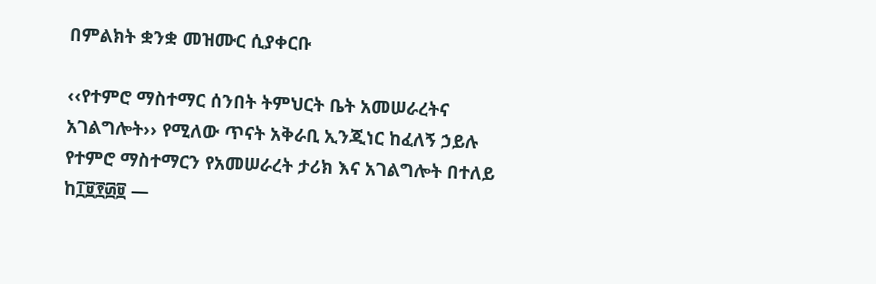በምልክት ቋንቋ መዝሙር ሲያቀርቡ

‹‹የተምሮ ማስተማር ሰንበት ትምህርት ቤት አመሠራረትና አገልግሎት›› የሚለው ጥናት አቅራቢ ኢንጂነር ከፈለኝ ኃይሉ የተምሮ ማስተማርን የአመሠራረት ታሪክ እና አገልግሎት በተለይ ከ፲፱፻፴፱ —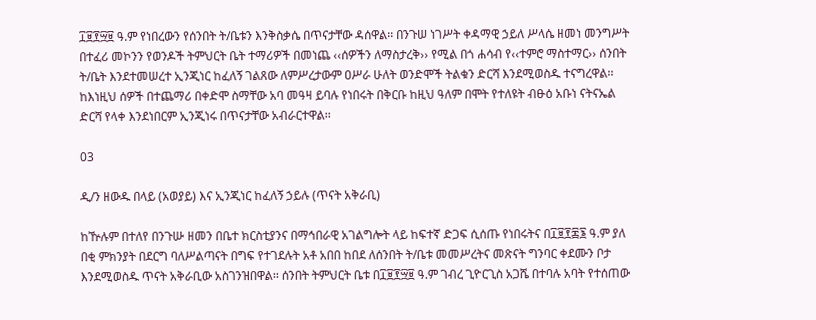፲፱፻፵፱ ዓ.ም የነበረውን የሰንበት ት/ቤቱን እንቅስቃሴ በጥናታቸው ዳሰዋል፡፡ በንጉሠ ነገሥት ቀዳማዊ ኃይለ ሥላሴ ዘመነ መንግሥት በተፈሪ መኮንን የወንዶች ትምህርት ቤት ተማሪዎች በመነጨ ‹‹ሰዎችን ለማስታረቅ›› የሚል በጎ ሐሳብ የ‹‹ተምሮ ማስተማር›› ሰንበት ት/ቤት እንደተመሠረተ ኢንጂነር ከፈለኝ ገልጸው ለምሥረታውም ዐሥራ ሁለት ወንድሞች ትልቁን ድርሻ እንደሚወስዱ ተናግረዋል፡፡ ከእነዚህ ሰዎች በተጨማሪ በቀድሞ ስማቸው አባ መዓዛ ይባሉ የነበሩት በቅርቡ ከዚህ ዓለም በሞት የተለዩት ብፁዕ አቡነ ናትናኤል ድርሻ የላቀ እንደነበርም ኢንጂነሩ በጥናታቸው አብራርተዋል፡፡

03

ዲ/ን ዘውዱ በላይ (አወያይ) እና ኢንጂነር ከፈለኝ ኃይሉ (ጥናት አቅራቢ)

ከዅሉም በተለየ በንጉሡ ዘመን በቤተ ክርስቲያንና በማኅበራዊ አገልግሎት ላይ ከፍተኛ ድጋፍ ሲሰጡ የነበሩትና በ፲፱፻፷፮ ዓ.ም ያለ በቂ ምክንያት በደርግ ባለሥልጣናት በግፍ የተገደሉት አቶ አበበ ከበደ ለሰንበት ት/ቤቱ መመሥረትና መጽናት ግንባር ቀደሙን ቦታ እንደሚወስዱ ጥናት አቅራቢው አስገንዝበዋል፡፡ ሰንበት ትምህርት ቤቱ በ፲፱፻፵፱ ዓ.ም ገብረ ጊዮርጊስ አጋሼ በተባሉ አባት የተሰጠው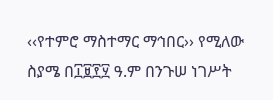‹‹የተምሮ ማስተማር ማኅበር›› የሚለው ስያሜ በ፲፱፻፶ ዓ.ም በንጉሠ ነገሥት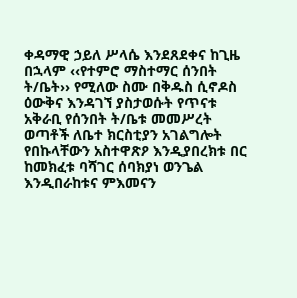ቀዳማዊ ኃይለ ሥላሴ እንደጸደቀና ከጊዜ በኋላም ‹‹የተምሮ ማስተማር ሰንበት ት/ቤት›› የሚለው ስሙ በቅዱስ ሲኖዶስ ዕውቅና እንዳገኘ ያስታወሱት የጥናቱ አቅራቢ የሰንበት ት/ቤቱ መመሥረት ወጣቶች ለቤተ ክርስቲያን አገልግሎት የበኩላቸውን አስተዋጽዖ እንዲያበረክቱ በር ከመክፈቱ ባሻገር ሰባክያነ ወንጌል እንዲበራከቱና ምእመናን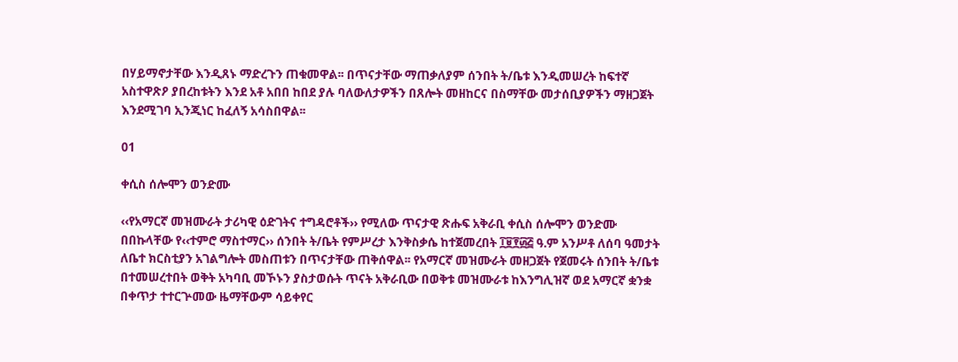በሃይማኖታቸው እንዲጸኑ ማድረጉን ጠቁመዋል፡፡ በጥናታቸው ማጠቃለያም ሰንበት ት/ቤቱ እንዲመሠረት ከፍተኛ አስተዋጽዖ ያበረከቱትን እንደ አቶ አበበ ከበደ ያሉ ባለውለታዎችን በጸሎት መዘከርና በስማቸው መታሰቢያዎችን ማዘጋጀት እንደሚገባ ኢንጂነር ከፈለኝ አሳስበዋል፡፡

01

ቀሲስ ሰሎሞን ወንድሙ

‹‹የአማርኛ መዝሙራት ታሪካዊ ዕድገትና ተግዳሮቶች›› የሚለው ጥናታዊ ጽሑፍ አቅራቢ ቀሲስ ሰሎሞን ወንድሙ በበኩላቸው የ‹‹ተምሮ ማስተማር›› ሰንበት ት/ቤት የምሥረታ እንቅስቃሴ ከተጀመረበት ፲፱፻፴፭ ዓ.ም አንሥቶ ለሰባ ዓመታት ለቤተ ክርስቲያን አገልግሎት መስጠቱን በጥናታቸው ጠቅሰዋል፡፡ የአማርኛ መዝሙራት መዘጋጀት የጀመሩት ሰንበት ት/ቤቱ በተመሠረተበት ወቅት አካባቢ መኾኑን ያስታወሱት ጥናት አቅራቢው በወቅቱ መዝሙራቱ ከእንግሊዝኛ ወደ አማርኛ ቋንቋ በቀጥታ ተተርጕመው ዜማቸውም ሳይቀየር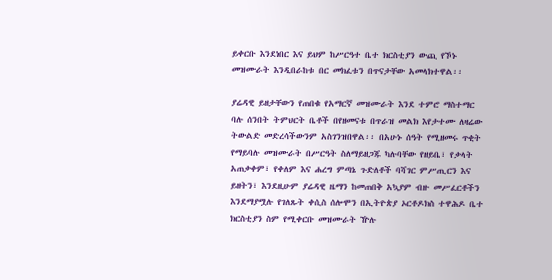ይቀርቡ እንደነበር እና ይህም ከሥርዓተ ቤተ ክርስቲያን ውጪ የኾኑ መዝሙራት እንዲበራከቱ በር መክፈቱን በጥናታቸው አመላክተዋል፡፡

ያሬዳዊ ይዘታቸውን የጠበቁ የአማርኛ መዝሙራት እንደ ተምሮ ማስተማር ባሉ ሰንበት ትምህርት ቤቶች በየዘመናቱ በጥራዝ መልክ እየታተሙ ለዛሬው ትውልድ መድረሳችውንም አስገንዝበዋል፡፡ በአሁኑ ሰዓት የሚዘመሩ ጥቂት የማይባሉ መዝሙራት በሥርዓት ስለማይዘጋጁ ካሉባቸው የዘይቤ፣ የቃላት አጠቃቀም፣ የቀለም እና ሐረግ ምጣኔ ጉድለቶች ባሻገር ምሥጢርን እና ይዘትን፣ እንደዚሁም ያሬዳዊ ዜማን ከመጠበቅ አኳያም ብዙ መሥፈርቶችን እንደማያሟሉ የገለጹት ቀሲስ ሰሎሞን በኢትዮጵያ ኦርቶዶክስ ተዋሕዶ ቤተ ክርስቲያን ስም የሚቀርቡ መዝሙራት ዅሉ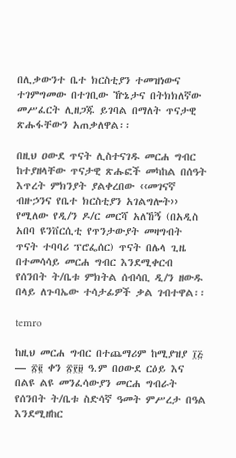በሊቃውንተ ቤተ ክርስቲያን ተመዝነውና ተገምግመው በተገቢው ዅኔታና በትክክለኛው መሥፈርት ሊዘጋጁ ይገባል በማለት ጥናታዊ ጽሑፋቸውን አጠቃለዋል፡፡

በዚህ ዐውደ ጥናት ሊስተናገዱ መርሐ ግብር ከተያዘላቸው ጥናታዊ ጽሑፎች መካከል በሰዓት እጥረት ምክንያት ያልቀረበው ‹‹መገናኛ ብዙኃንና የቤተ ክርስቲያን አገልግሎት›› የሚለው የዲ/ን ዶ/ር መርሻ አለኸኝ (በአዲስ አበባ ዩንቨርሲቲ የጥንታውያት መዛግብት ጥናት ተባባሪ ፕሮፌሰር) ጥናት በሌላ ጊዜ በተመሳሳይ መርሐ ግብር እንደሚቀርብ የሰንበት ት/ቤቱ ምክትል ሰብሳቢ ዲ/ን ዘውዱ በላይ ለጉባኤው ተሳታፊዎች ቃል ገብተዋል፡፡

temro

ከዚህ መርሐ ግብር በተጨማሪም ከሚያዝያ ፲፭ — ፳፪ ቀን ፳፻፱ ዓ.ም በዐውደ ርዕይ እና በልዩ ልዩ መንፈሳውያን መርሐ ግብራት የሰንበት ት/ቤቱ ስድሳኛ ዓመት ምሥረታ በዓል እንደሚዘከር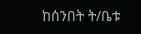ከሰንበት ት/ቤቱ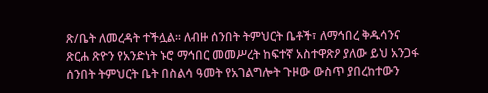ጽ/ቤት ለመረዳት ተችሏል፡፡ ለብዙ ሰንበት ትምህርት ቤቶች፣ ለማኅበረ ቅዱሳንና ጽርሐ ጽዮን የአንድነት ኑሮ ማኅበር መመሥረት ከፍተኛ አስተዋጽዖ ያለው ይህ አንጋፋ ሰንበት ትምህርት ቤት በስልሳ ዓመት የአገልግሎት ጉዞው ውስጥ ያበረከተውን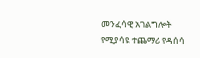መንፈሳዊ አገልግሎት የሚያሳዩ ተጨማሪ የዳሰሳ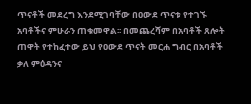ጥናቶች መደረግ እንደሚገባቸው በዐውደ ጥናቱ የተገኙ አባቶችና ምሁራን ጠቁመዋል፡፡ በመጨረሻም በአባቶች ጸሎት ጠዋት የተከፈተው ይህ የዐውደ ጥናት መርሐ ግብር በአባቶች ቃለ ምዕዳንና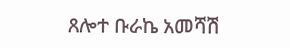ጸሎተ ቡራኬ አመሻሽ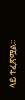ላይ ተፈጽሟል፡፡